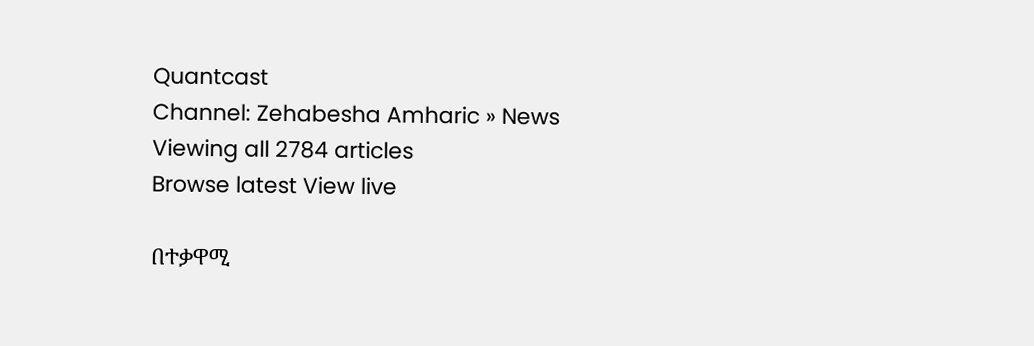Quantcast
Channel: Zehabesha Amharic » News
Viewing all 2784 articles
Browse latest View live

በተቃዋሚ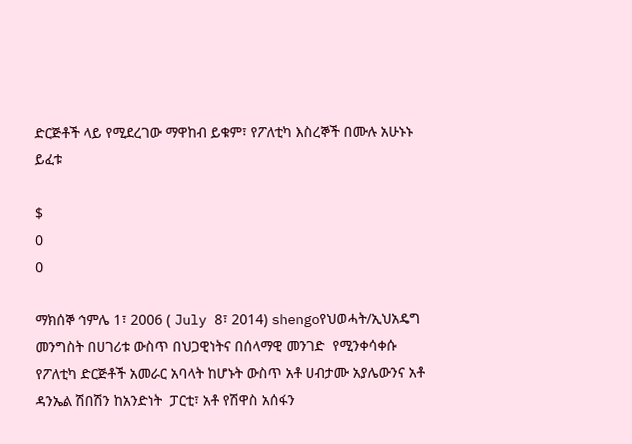ድርጅቶች ላይ የሚደረገው ማዋከብ ይቁም፣ የፖለቲካ እስረኞች በሙሉ አሁኑኑ ይፈቱ

$
0
0

ማክሰኞ ኅምሌ 1፣ 2006 ( July 8፣ 2014) shengoየህወሓት/ኢህአዴግ መንግስት በሀገሪቱ ውስጥ በህጋዊነትና በሰላማዊ መንገድ  የሚንቀሳቀሱ የፖለቲካ ድርጅቶች አመራር አባላት ከሆኑት ውስጥ አቶ ሀብታሙ አያሌውንና አቶ ዳንኤል ሽበሽን ከአንድነት  ፓርቲ፣ አቶ የሽዋስ አሰፋን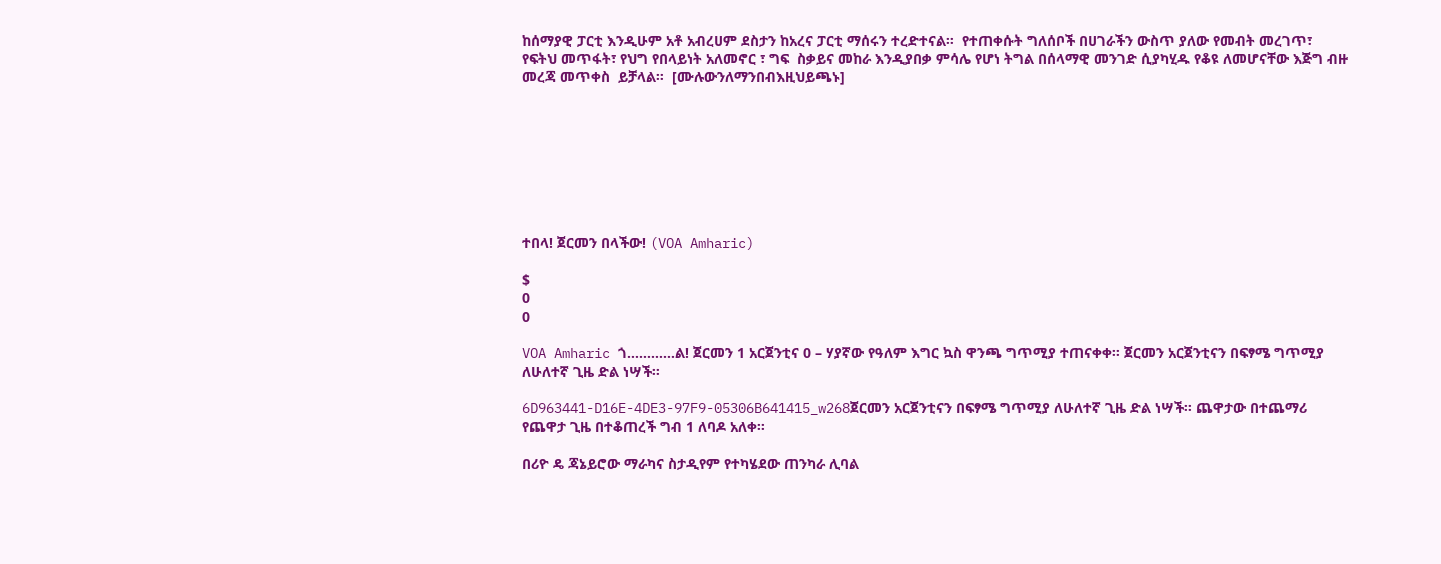ከሰማያዊ ፓርቲ እንዲሁም አቶ አብረሀም ደስታን ከአረና ፓርቲ ማሰሩን ተረድተናል።  የተጠቀሱት ግለሰቦች በሀገራችን ውስጥ ያለው የመብት መረገጥ፣ የፍትህ መጥፋት፣ የህግ የበላይነት አለመኖር ፣ ግፍ  ስቃይና መከራ እንዲያበቃ ምሳሌ የሆነ ትግል በሰላማዊ መንገድ ሲያካሂዱ የቆዩ ለመሆናቸው እጅግ ብዙ መረጃ መጥቀስ  ይቻላል።  [ሙሉውንለማንበብእዚህይጫኑ]








ተበላ! ጀርመን በላችው! (VOA Amharic)

$
0
0

VOA Amharic ጎ…………ል! ጀርመን 1 አርጀንቲና 0 – ሃያኛው የዓለም እግር ኳስ ዋንጫ ግጥሚያ ተጠናቀቀ፡፡ ጀርመን አርጀንቲናን በፍፃሜ ግጥሚያ ለሁለተኛ ጊዜ ድል ነሣች፡፡

6D963441-D16E-4DE3-97F9-05306B641415_w268ጀርመን አርጀንቲናን በፍፃሜ ግጥሚያ ለሁለተኛ ጊዜ ድል ነሣች፡፡ ጨዋታው በተጨማሪ የጨዋታ ጊዜ በተቆጠረች ግብ 1 ለባዶ አለቀ፡፡

በሪዮ ዴ ጃኔይሮው ማራካና ስታዲየም የተካሄደው ጠንካራ ሊባል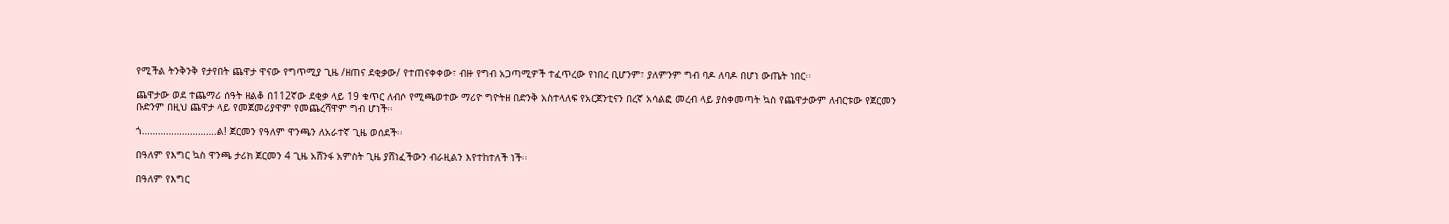የሚችል ትንቅንቅ የታየበት ጨዋታ ዋናው የግጥሚያ ጊዜ /ዘጠና ደቂቃው/ የተጠናቀቀው፣ ብዙ የግብ አጋጣሚዎች ተፈጥረው የነበረ ቢሆንም፣ ያለምንም ግብ ባዶ ለባዶ በሆነ ውጤት ነበር፡፡

ጨዋታው ወደ ተጨማሪ ሰዓት ዘልቆ በ112ኛው ደቂቃ ላይ 19 ቁጥር ለብሶ የሚጫወተው ማሪዮ ግዮትዘ በድንቅ አስተላለፍ የአርጀንቲናን በረኛ አሳልፎ መረብ ላይ ያስቀመጣት ኳስ የጨዋታውም ለብርቱው የጀርመን ቡድንም በዚህ ጨዋታ ላይ የመጀመሪያዋም የመጨረሻዋም ግብ ሆነች፡፡

ጎ……………………….ል! ጀርመን የዓለም ዋንጫን ለአራተኛ ጊዜ ወሰደች፡፡

በዓለም የእግር ኳስ ዋንጫ ታሪክ ጀርመን 4 ጊዜ አሸንፋ አምስት ጊዜ ያሸነፈችውን ብራዚልን እየተከተለች ነች፡፡

በዓለም የእግር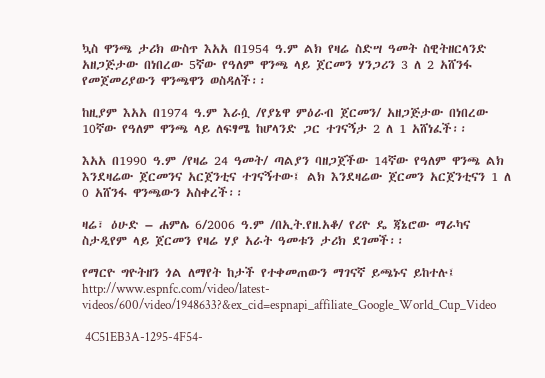ኳስ ዋንጫ ታሪክ ውስጥ እአአ በ1954 ዓ.ም ልክ የዛሬ ስድሣ ዓመት ስዊትዘርላንድ አዘጋጅታው በነበረው 5ኛው የዓለም ዋንጫ ላይ ጀርመን ሃንጋሪን 3 ለ 2 አሸንፋ የመጀመሪያውን ዋንጫዋን ወስዳለች፡፡

ከዚያም እአአ በ1974 ዓ.ም እራሷ /የያኔዋ ምዕራብ ጀርመን/ አዘጋጅታው በነበረው 10ኛው የዓለም ዋንጫ ላይ ለፍፃሜ ከሆላንድ ጋር ተገናኝታ 2 ለ 1 አሸነፈች፡፡

እአአ በ1990 ዓ.ም /የዛሬ 24 ዓመት/ ጣልያን ባዘጋጀችው 14ኛው የዓለም ዋንጫ ልክ እንደዛሬው ጀርመንና አርጀንቲና ተገናኝተው፤ ልክ እንደዛሬው ጀርመን አርጀንቲናን 1 ለ 0 አሸንፋ ዋንጫውን አስቀረች፡፡

ዛሬ፣ ዕሁድ – ሐምሌ 6/2006 ዓ.ም /በኢት.የዘ.አቆ/ የሪዮ ዴ ጃኔሮው ማራካና ስታዲየም ላይ ጀርመን የዛሬ ሃያ አራት ዓመቱን ታሪክ ደገመች፡፡

የማርዮ ግዮትዘን ጎል ለማየት ከታች የተቀመጠውን ማገናኛ ይጫኑና ይከተሉ፤ http://www.espnfc.com/video/latest-videos/600/video/1948633?&ex_cid=espnapi_affiliate_Google_World_Cup_Video

 4C51EB3A-1295-4F54-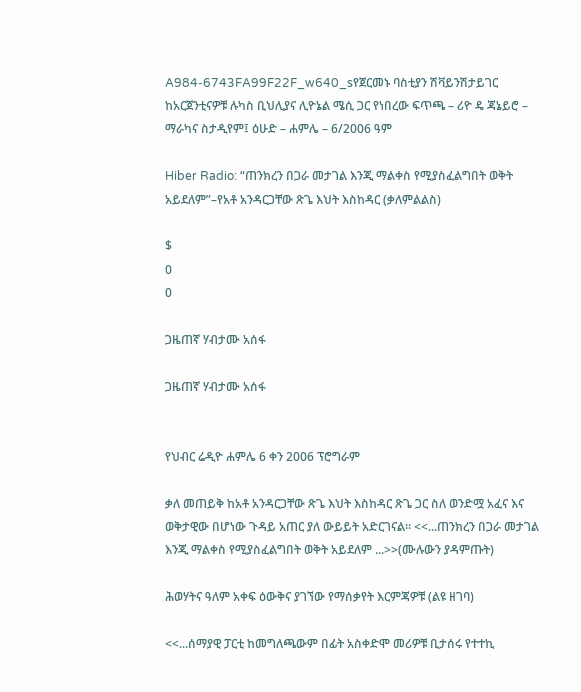A984-6743FA99F22F_w640_sየጀርመኑ ባስቲያን ሽቫይንሽታይገር ከአርጀንቲናዎቹ ሉካስ ቢህሊያና ሊዮኔል ሜሲ ጋር የነበረው ፍጥጫ – ሪዮ ዴ ጃኔይሮ – ማራካና ስታዲየም፤ ዕሁድ – ሐምሌ – 6/2006 ዓም

Hiber Radio: “ጠንክረን በጋራ መታገል እንጂ ማልቀስ የሚያስፈልግበት ወቅት አይደለም”–የአቶ አንዳርጋቸው ጽጌ እህት እስከዳር (ቃለምልልስ)

$
0
0

ጋዜጠኛ ሃብታሙ አሰፋ

ጋዜጠኛ ሃብታሙ አሰፋ


የህብር ሬዲዮ ሐምሌ 6 ቀን 2006 ፕሮግራም

ቃለ መጠይቅ ከአቶ አንዳርጋቸው ጽጌ እህት እስከዳር ጽጌ ጋር ስለ ወንድሟ አፈና እና ወቅታዊው በሆነው ጉዳይ አጠር ያለ ውይይት አድርገናል። <<...ጠንክረን በጋራ መታገል እንጂ ማልቀስ የሚያስፈልግበት ወቅት አይደለም ...>>(ሙሉውን ያዳምጡት)

ሕወሃትና ዓለም አቀፍ ዕውቅና ያገኘው የማሰቃየት እርምጃዎቹ (ልዩ ዘገባ)

<<...ሰማያዊ ፓርቲ ከመግለጫውም በፊት አስቀድሞ መሪዎቹ ቢታሰሩ የተተኪ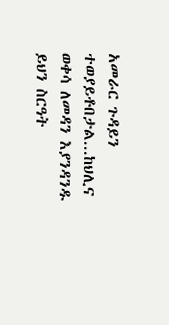አመራር ጉዳይን ተወያይቶበታል...ከህሊና ወቀሳ ለመዳን እያንዳንዱ ይህን ስርዓት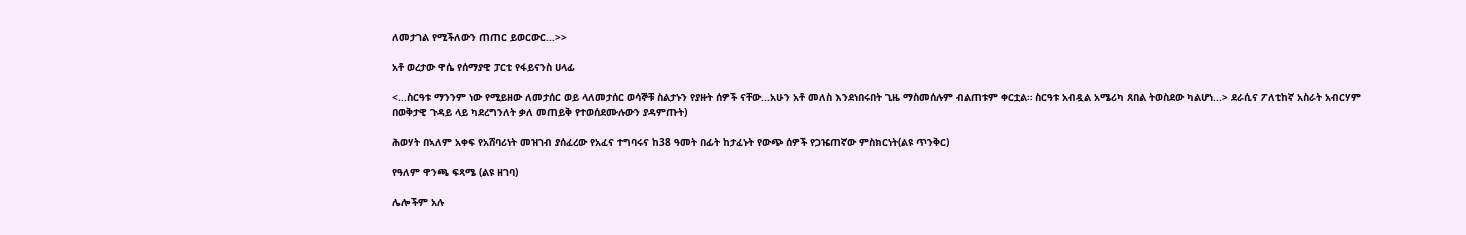ለመታገል የሚችለውን ጠጠር ይወርውር...>>

አቶ ወረታው ዋሴ የሰማያዊ ፓርቲ የፋይናንስ ሀላፊ

<...ስርዓቱ ማንንም ነው የሚይዘው ለመታሰር ወይ ላለመታሰር ወሳኞቹ ስልታኑን የያዙት ሰዎች ናቸው...አሁን አቶ መለስ እንደነበሩበት ጊዜ ማስመሰሉም ብልጠቱም ቀርቷል። ስርዓቱ አብዷል አሜሪካ ጸበል ትወስደው ካልሆነ...> ደራሲና ፖለቲከኛ አስራት አብርሃም በወቅታዊ ጉዳይ ላይ ካደረግንለት ቃለ መጠይቅ የተወሰደሙሉውን ያዳምጡት)

ሕወሃት በኣለም አቀፍ የአሸባሪነት መዝገብ ያሰፈረው የአፈና ተግባሩና ከ38 ዓመት በፊት ከታፈኑት የውጭ ሰዎች የጋዤጠኛው ምስክርነት(ልዩ ጥንቅር)

የዓለም ዋንጫ ፍጻሜ (ልዩ ዘገባ)

ሌሎችም አሉ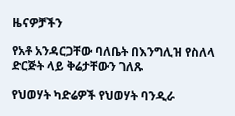ዜናዎቻችን

የአቶ አንዳርጋቸው ባለቤት በእንግሊዝ የስለላ ድርጅት ላይ ቅሬታቸውን ገለጹ

የህወሃት ካድሬዎች የህወሃት ባንዲራ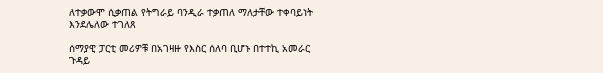ለተቃውሞ ሲቃጠል የትግራይ ባንዲራ ተቃጠለ ማለታቸው ተቀባይነት እንደሌለው ተገለጸ

ሰማያዊ ፓርቲ መሪዎቹ በአገዛዙ የእስር ሰለባ ቢሆኑ በተተኪ አመራር ጉዳይ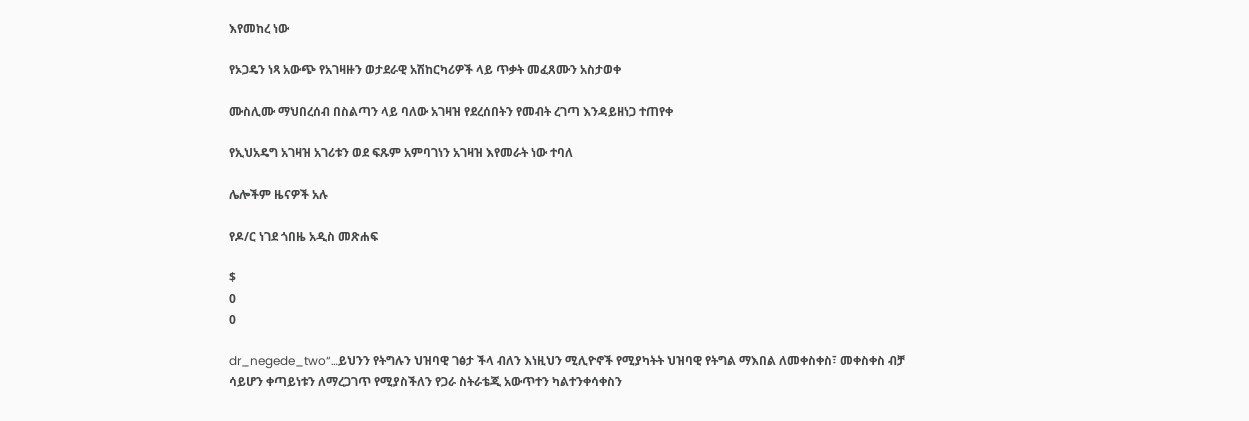እየመከረ ነው

የኦጋዴን ነጻ አውጭ የአገዛዙን ወታደራዊ አሽከርካሪዎች ላይ ጥቃት መፈጸሙን አስታወቀ

ሙስሊሙ ማህበረሰብ በስልጣን ላይ ባለው አገዛዝ የደረሰበትን የመብት ረገጣ እንዳይዘነጋ ተጠየቀ

የኢህአዴግ አገዛዝ አገሪቱን ወደ ፍጹም አምባገነን አገዛዝ እየመራት ነው ተባለ

ሌሎችም ዜናዎች አሉ

የዶ/ር ነገደ ጎበዜ አዲስ መጽሐፍ

$
0
0

dr_negede_two“…ይህንን የትግሉን ህዝባዊ ገፅታ ችላ ብለን እነዚህን ሚሊዮኖች የሚያካትት ህዝባዊ የትግል ማእበል ለመቀስቀስ፣ መቀስቀስ ብቻ ሳይሆን ቀጣይነቱን ለማረጋገጥ የሚያስችለን የጋራ ስትራቴጂ አውጥተን ካልተንቀሳቀስን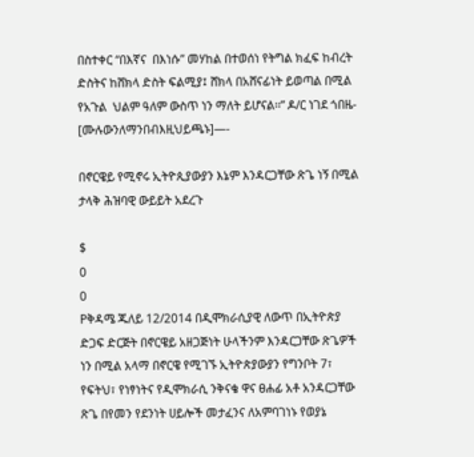በስተቀር “በእኛና  በእነሱ” መሃከል በተወሰነ የትግል ክፈፍ ከብረት ድስትና ከሸክላ ድስት ፍልሚያ፤ ሸክላ በአሸናፊነት ይወጣል በሚል የአጉል  ህልም ዓለም ውስጥ ነን ማለት ይሆናል፡፡” ዶ/ር ነገደ ጎበዜ-  [ሙሉውንለማንበብእዚህይጫኑ]—-

በኖርዌይ የሚኖሩ ኢትዮጲያውያን እኔም እንዳርጋቸው ጽጌ ነኝ በሚል ታላቅ ሕዝባዊ ውይይት አደረጉ

$
0
0
Pቅዳሜ ጁለይ 12/2014 በዲሞክራሲያዊ ለውጥ በኢትዮጵያ ድጋፍ ድርጅት በኖርዌይ አዘጋጅነት ሁላችንም እንዳርጋቸው ጽጌዎች ነን በሚል አላማ በኖርዌ የሚገኙ ኢትዮጵያውያን የግንቦት 7፣ የፍትህ፣ የነፃነትና የዲሞክራሲ ንቅናቄ ዋና ፀሐፊ አቶ አንዳርጋቸው ጽጌ በየመን የደንነት ሀይሎች መታፈንና ለአምባገነኑ የወያኔ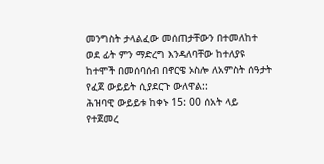መንግስት ታላልፈው መሰጠታቸውን በተመለከተ ወደ ፊት ምን ማድረግ እንዳለባቸው ከተለያዩ ከተሞች በመሰባሰብ በኖርዌ ኦስሎ ለአምስት ሰዓታት የፈጀ ውይይት ሲያደርጉ ውለዋል::
ሕዝባዊ ውይይቱ ከቀኑ 15: 00 ሰአት ላይ የተጀመረ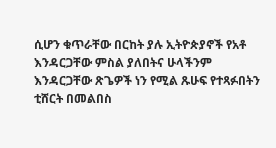ሲሆን ቁጥራቸው በርከት ያሉ ኢትዮጵያኖች የአቶ እንዳርጋቸው ምስል ያለበትና ሁላችንም እንዳርጋቸው ጽጌዎች ነን የሚል ጹሁፍ የተጻፉበትን ቲሸርት በመልበስ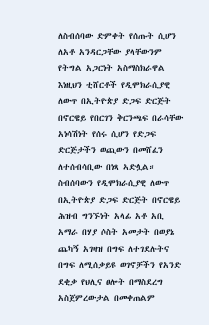ለስብሰባው ድምቀት የሰጡት ሲሆን ለአቶ አንዳርጋቸው ያላቸውንም የትግል አጋርነት አስማስክራዋል እነዚህን ቲሸርቶች የዲሞክራሲያዊ ለውጥ በኢትዮጵያ ድጋፍ ድርጅት በኖርዌይ የበርገን ቅርንጫፍ በራሳቸው አነሳሽነት የሰሩ ሲሆን የድጋፍ ድርጅታችን ወጪውን በመሸፈን ለተሰብሳቢው በነጻ ኣድሏል።
ስብሰባውን የዲሞክራሲያዊ ለውጥ በኢትዮጵያ ድጋፍ ድርጅት በኖርዌይ ሕዝብ ግንኙነት አላፊ አቶ አቢ አማራ በሃያ ሶስት አመታት በወያኔ ጨካኝ አገዛዝ በግፍ ለተገደሉትና በግፍ ለሚሰቃይዩ ወገኖቻችን የአንድ ደቂቃ የህሊና ፀሎት በማስደረግ አስጀምረውታል በመቀጠልም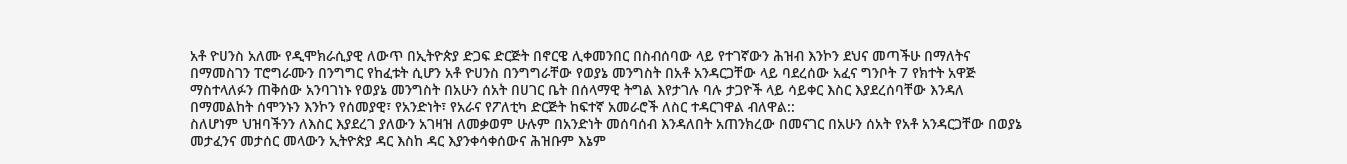አቶ ዮሀንስ አለሙ የዲሞክራሲያዊ ለውጥ በኢትዮጵያ ድጋፍ ድርጅት በኖርዌ ሊቀመንበር በስብሰባው ላይ የተገኛውን ሕዝብ እንኮን ደህና መጣችሁ በማለትና በማመስገን ፐሮግራሙን በንግግር የከፈቱት ሲሆን አቶ ዮሀንስ በንግግራቸው የወያኔ መንግስት በአቶ አንዳርጋቸው ላይ ባደረሰው አፈና ግንቦት 7 የክተት አዋጅ ማስተላለፉን ጠቅሰው አንባገነኑ የወያኔ መንግስት በአሁን ሰአት በሀገር ቤት በሰላማዊ ትግል እየታገሉ ባሉ ታጋዮች ላይ ሳይቀር እስር እያደረሰባቸው እንዳለ በማመልከት ሰሞንኑን እንኮን የሰመያዊ፣ የአንድነት፣ የአራና የፖለቲካ ድርጅት ከፍተኛ አመራሮች ለስር ተዳርገዋል ብለዋል::
ስለሆነም ህዝባችንን ለእስር እያደረገ ያለውን አገዛዝ ለመቃወም ሁሉም በአንድነት መሰባሰብ እንዳለበት አጠንክረው በመናገር በአሁን ሰአት የአቶ አንዳርጋቸው በወያኔ መታፈንና መታሰር መላውን ኢትዮጵያ ዳር እስከ ዳር እያንቀሳቀሰውና ሕዝቡም እኔም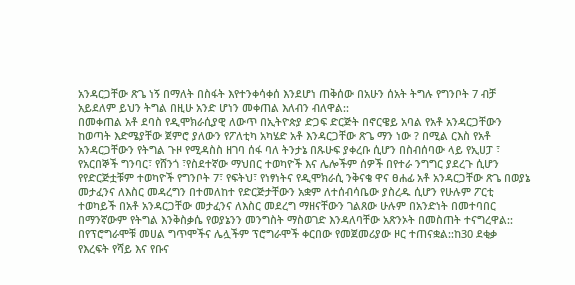አንዳርጋቸው ጽጌ ነኝ በማለት በስፋት እየተንቀሳቀሰ እንደሆነ ጠቅሰው በአሁን ሰአት ትግሉ የግንቦት 7 ብቻ አይደለም ይህን ትግል በዚሁ አንድ ሆነን መቀጠል እለብን ብለዋል::
በመቀጠል አቶ ደባስ የዲሞክራሲያዊ ለውጥ በኢትዮጵያ ድጋፍ ድርጅት በኖርዌይ አባል የአቶ አንዳርጋቸውን ከወጣት እድሜያቸው ጀምሮ ያለውን የፖለቲካ አካሄድ አቶ እንዳርጋቸው ጽጌ ማን ነው ? በሚል ርእስ የአቶ አንዳርጋቸውን የትግል ጉዞ የሚዳስስ ዘገባ ሰፋ ባለ ትንታኔ በጹሁፍ ያቀረቡ ሲሆን በስብሰባው ላይ የኢሀፓ ፣ የአርበኞች ግንባር፣ የሸንጎ ፣የስደተኛው ማህበር ተወካዮች እና ሌሎችም ሰዎች በየተራ ንግግር ያደረጉ ሲሆን የየድርጅቷቹም ተወካዮች የግንቦት 7፣ የፍትህ፣ የነፃነትና የዲሞክራሲ ንቅናቄ ዋና ፀሐፊ አቶ አንዳርጋቸው ጽጌ በወያኔ መታፈንና ለእስር መዳረግን በተመለከተ የድርጅታቸውን አቋም ለተሰብሳቤው ያስረዱ ሲሆን የሁሉም ፖርቲ ተወካይች በአቶ አንዳርጋቸው መታፈንና ለእስር መደረግ ማዘናቸውን ገልጸው ሁሉም በአንድነት በመተባበር በማንኛውም የትግል እንቅስቃሴ የወያኔንን መንግስት ማስወገድ እንዳለባቸው አጽንኦት በመስጠት ተናግረዋል::
በየፕሮግራሞቹ መሀል ግጥሞችና ሌሏችም ፕሮግራሞች ቀርበው የመጀመሪያው ዞር ተጠናቋል::ከ30 ደቂቃ የእረፍት የሻይ እና የቡና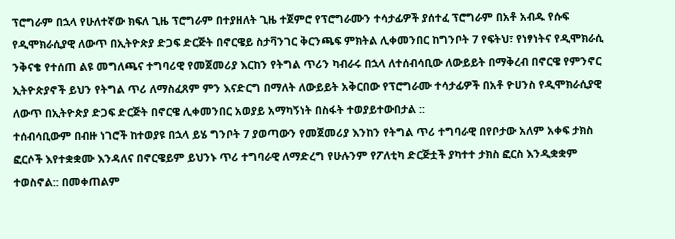ፕሮግራም በኋላ የሁለተኛው ክፍለ ጊዜ ፕሮግራም በተያዘለት ጊዜ ተጀምሮ የፕሮግራሙን ተሳታፊዎች ያሰተፈ ፕሮግራም በአቶ አብዱ የሱፍ የዲሞክራሲያዊ ለውጥ በኢትዮጵያ ድጋፍ ድርጅት በኖርዌይ ስታቫንገር ቅርንጫፍ ምክትል ሊቀመንበር ከግንቦት 7 የፍትህ፣ የነፃነትና የዲሞክራሲ ንቅናቄ የተሰጠ ልዩ መግለጫና ተግባሪዊ የመጀመሪያ እርከን የትግል ጥሪን ካብራሩ በኋላ ለተሰብሳቢው ለውይይት በማቅረብ በኖርዌ የምንኖር ኢትዮጵያኖች ይህን የትግል ጥሪ ለማስፈጸም ምን እናድርግ በማለት ለውይይት አቅርበው የፕሮግራሙ ተሳታፊዎች በአቶ ዮሀንስ የዲሞክራሲያዊ ለውጥ በኢትዮጵያ ድጋፍ ድርጅት በኖርዌ ሊቀመንበር አወያይ አማካኝነት በስፋት ተወያይተውበታል ::
ተሰብሳቢውም በብዙ ነገሮች ከተወያዩ በኋላ ይሄ ግንቦት 7 ያወጣውን የመጀመሪያ እንከን የትግል ጥሪ ተግባራዊ በየቦታው አለም አቀፍ ታክስ ፎርሶች እየተቋቋሙ እንዳለና በኖርዌይም ይህንኑ ጥሪ ተግባራዊ ለማድረግ የሁሉንም የፖለቲካ ድርጅቷች ያካተተ ታክስ ፎርስ እንዲቋቋም ተወስኖል:: በመቀጠልም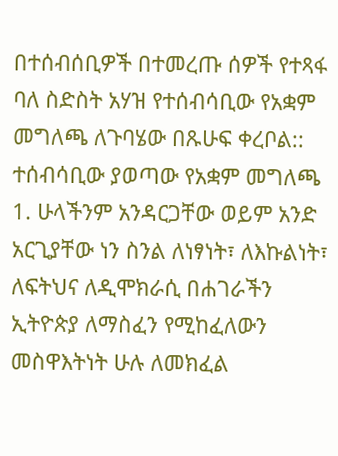በተሰብሰቢዎች በተመረጡ ሰዎች የተጻፋ ባለ ስድስት አሃዝ የተሰብሳቢው የአቋም መግለጫ ለጉባሄው በጹሁፍ ቀረቦል:: ተሰብሳቢው ያወጣው የአቋም መግለጫ
1. ሁላችንም አንዳርጋቸው ወይም አንድ አርጊያቸው ነን ስንል ለነፃነት፣ ለእኩልነት፣ ለፍትህና ለዲሞክራሲ በሐገራችን ኢትዮጵያ ለማስፈን የሚከፈለውን መስዋእትነት ሁሉ ለመክፈል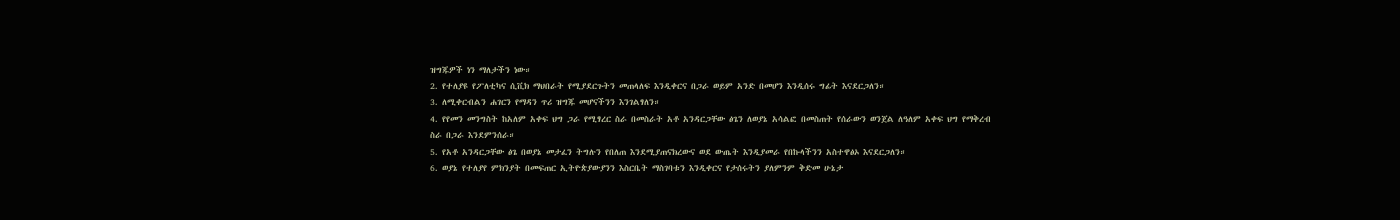ዝግጁዎች ነን ማለታችን ነው።
2. የተለያዩ የፖለቲካና ሲቪክ ማህበራት የሚያደርጉትን መጠላለፍ እንዲቀርና በጋራ ወይም አንድ በመሆን እንዲሰሩ ግፊት እናደርጋለን።
3. ለሚቀርብልን ሐገርን የማዳን ጥሪ ዝግጁ መሆናችንን እንገልፃለን።
4. የየመን መንግስት ከአለም አቀፍ ህግ ጋራ የሚፃረር ስራ በመስራት አቶ አንዳርጋቸው ፅጌን ለወያኔ አሳልፎ በመስጠት የሰራውን ወንጀል ለዓለም አቀፍ ህግ የማቅረብ ስራ በጋራ እንደምንሰራ።
5. የአቶ አንዳርጋቸው ፅጌ በወያኔ መታፈን ትግሉን የበለጠ እንደሚያጠናክረውና ወደ ውጤት እንዲያመራ የበኩላችንን አስተዋፅኦ እናደርጋለን።
6. ወያኔ የተለያየ ምክንያት በመፍጠር ኢትዮጵያውያንን እስርቤት ማስገባቱን እንዲቀርና የታሰሩትን ያለምንም ቅድመ ሁኔታ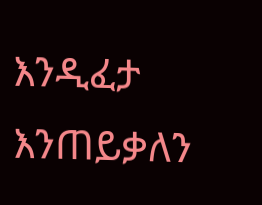እንዲፈታ እንጠይቃለን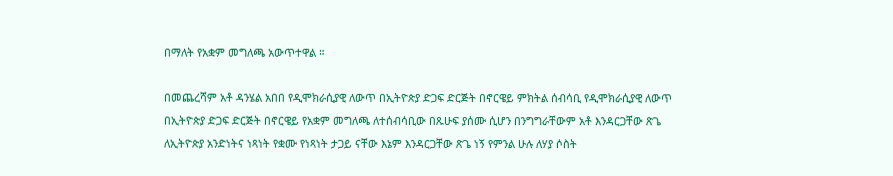በማለት የአቋም መግለጫ አውጥተዋል ።

በመጨረሻም አቶ ዳንሄል አበበ የዲሞክራሲያዊ ለውጥ በኢትዮጵያ ድጋፍ ድርጅት በኖርዌይ ምክትል ሰብሳቢ የዲሞክራሲያዊ ለውጥ በኢትዮጵያ ድጋፍ ድርጅት በኖርዌይ የአቋም መግለጫ ለተሰብሳቢው በጹሁፍ ያሰሙ ሲሆን በንግግራቸውም አቶ እንዳርጋቸው ጽጌ ለኢትዮጵያ አንድነትና ነጻነት የቋሙ የነጻነት ታጋይ ናቸው እኔም እንዳርጋቸው ጽጌ ነኝ የምንል ሁሉ ለሃያ ሶስት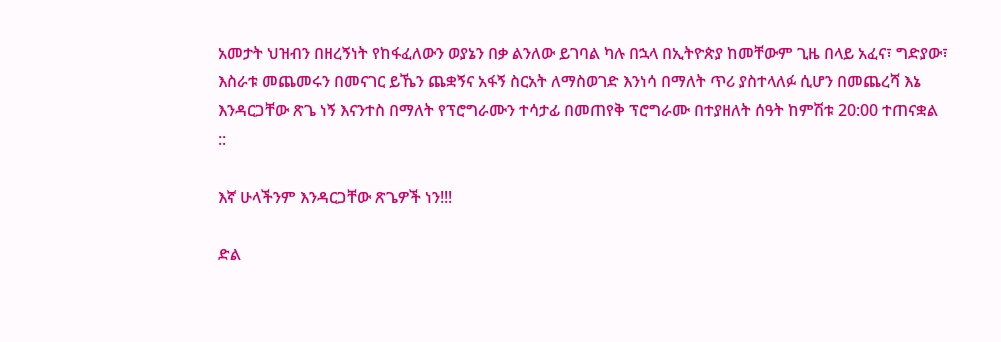አመታት ህዝብን በዘረኝነት የከፋፈለውን ወያኔን በቃ ልንለው ይገባል ካሉ በኋላ በኢትዮጵያ ከመቸውም ጊዜ በላይ አፈና፣ ግድያው፣ እስራቱ መጨመሩን በመናገር ይኼን ጨቋኝና አፋኝ ስርአት ለማስወገድ እንነሳ በማለት ጥሪ ያስተላለፉ ሲሆን በመጨረሻ እኔ እንዳርጋቸው ጽጌ ነኝ እናንተስ በማለት የፕሮግራሙን ተሳታፊ በመጠየቅ ፕሮግራሙ በተያዘለት ሰዓት ከምሽቱ 20:00 ተጠናቋል ::

እኛ ሁላችንም እንዳርጋቸው ጽጌዎች ነን!!!

ድል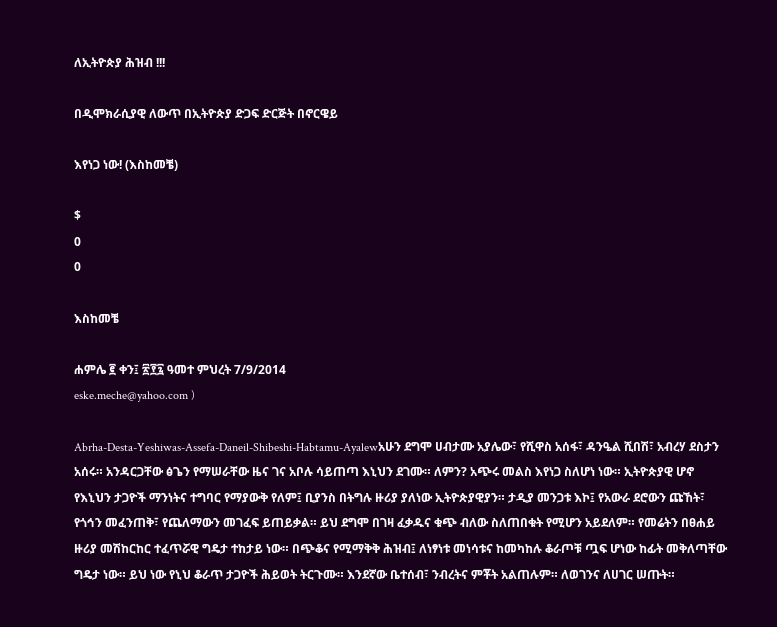ለኢትዮጵያ ሕዝብ !!!

በዲሞክራሲያዊ ለውጥ በኢትዮጵያ ድጋፍ ድርጅት በኖርዌይ

እየነጋ ነው! (እስከመቼ)

$
0
0

እስከመቼ

ሐምሌ ፪ ቀን፤ ፳፻፯ ዓመተ ምህረት 7/9/2014
eske.meche@yahoo.com )

Abrha-Desta-Yeshiwas-Assefa-Daneil-Shibeshi-Habtamu-Ayalewአሁን ደግሞ ሀብታሙ አያሌው፣ የሺዋስ አሰፋ፣ ዳንዔል ሺበሽ፣ አብረሃ ደስታን አሰሩ። አንዳርጋቸው ፅጌን የማሠራቸው ዜና ገና አቦሉ ሳይጠጣ እኒህን ደገሙ። ለምን? አጭሩ መልስ እየነጋ ስለሆነ ነው። ኢትዮጵያዊ ሆኖ የእኒህን ታጋዮች ማንነትና ተግባር የማያውቅ የለም፤ ቢያንስ በትግሉ ዙሪያ ያለነው ኢትዮጵያዊያን። ታዲያ መንጋቱ እኮ፤ የአውራ ደሮውን ጩኸት፣ የጎኅን መፈንጠቅ፣ የጨለማውን መገፈፍ ይጠይቃል። ይህ ደግሞ በገዛ ፈቃዱና ቁጭ ብለው ስለጠበቁት የሚሆን አይደለም። የመሬትን በፀሐይ ዙሪያ መሽከርከር ተፈጥሯዊ ግዴታ ተከታይ ነው። በጭቆና የሚማቅቅ ሕዝብ፤ ለነፃነቱ መነሳቱና ከመካከሉ ቆራጦቹ ጧፍ ሆነው ከፊት መቅለጣቸው ግዴታ ነው። ይህ ነው የኒህ ቆራጥ ታጋዮች ሕይወት ትርጉሙ። እንደኛው ቤተሰብ፣ ንብረትና ምቾት አልጠሉም። ለወገንና ለሀገር ሠጡት።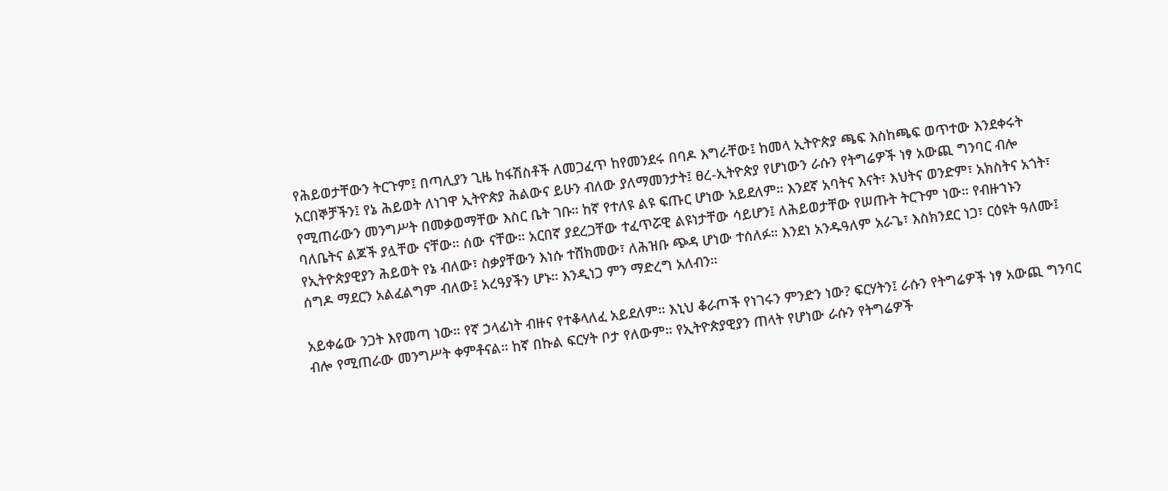የሕይወታቸውን ትርጉም፤ በጣሊያን ጊዜ ከፋሽስቶች ለመጋፈጥ ከየመንደሩ በባዶ እግራቸው፤ ከመላ ኢትዮጵያ ጫፍ እስከጫፍ ወጥተው እንደቀሩት አርበኞቻችን፤ የኔ ሕይወት ለነገዋ ኢትዮጵያ ሕልውና ይሁን ብለው ያለማመንታት፤ ፀረ-ኢትዮጵያ የሆነውን ራሱን የትግሬዎች ነፃ አውጪ ግንባር ብሎ የሚጠራውን መንግሥት በመቃወማቸው እስር ቤት ገቡ። ከኛ የተለዩ ልዩ ፍጡር ሆነው አይደለም። እንደኛ አባትና እናት፣ እህትና ወንድም፣ አክስትና አጎት፣ ባለቤትና ልጆች ያሏቸው ናቸው። ሰው ናቸው። አርበኛ ያደረጋቸው ተፈጥሯዊ ልዩነታቸው ሳይሆን፤ ለሕይወታቸው የሠጡት ትርጉም ነው። የብዙኀኑን የኢትዮጵያዊያን ሕይወት የኔ ብለው፣ ስቃያቸውን እነሱ ተሸክመው፣ ለሕዝቡ ጭዳ ሆነው ተሰለፉ። እንደነ አንዱዓለም አራጌ፣ እስክንደር ነጋ፣ ርዕዩት ዓለሙ፤ ሰግዶ ማደርን አልፈልግም ብለው፤ አረዓያችን ሆኑ። እንዲነጋ ምን ማድረግ አለብን።

አይቀሬው ንጋት እየመጣ ነው። የኛ ኃላፊነት ብዙና የተቆላለፈ አይደለም። እኒህ ቆራጦች የነገሩን ምንድን ነው? ፍርሃትን፤ ራሱን የትግሬዎች ነፃ አውጪ ግንባር ብሎ የሚጠራው መንግሥት ቀምቶናል። ከኛ በኩል ፍርሃት ቦታ የለውም። የኢትዮጵያዊያን ጠላት የሆነው ራሱን የትግሬዎች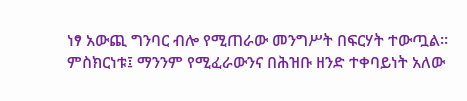ነፃ አውጪ ግንባር ብሎ የሚጠራው መንግሥት በፍርሃት ተውጧል። ምስክርነቱ፤ ማንንም የሚፈራውንና በሕዝቡ ዘንድ ተቀባይነት አለው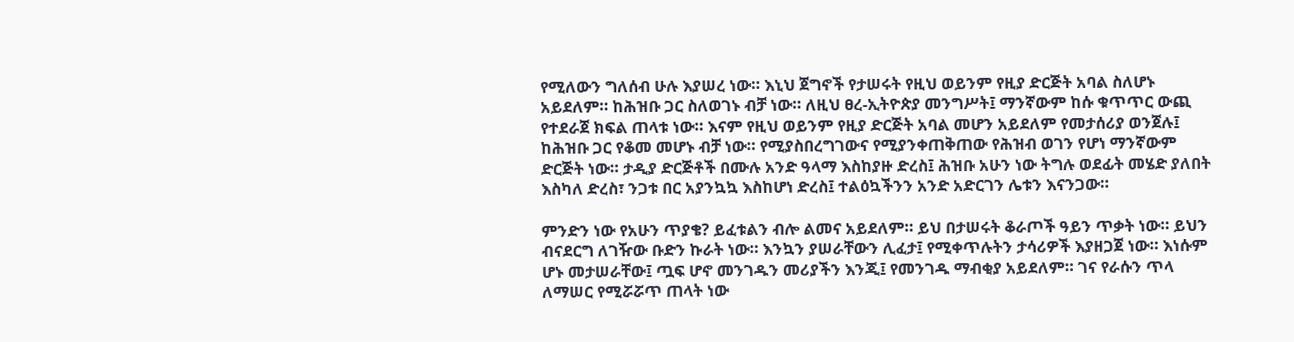የሚለውን ግለሰብ ሁሉ እያሠረ ነው። እኒህ ጀግኖች የታሠሩት የዚህ ወይንም የዚያ ድርጅት አባል ስለሆኑ አይደለም። ከሕዝቡ ጋር ስለወገኑ ብቻ ነው። ለዚህ ፀረ-ኢትዮጵያ መንግሥት፤ ማንኛውም ከሱ ቁጥጥር ውጪ የተደራጀ ክፍል ጠላቱ ነው። እናም የዚህ ወይንም የዚያ ድርጅት አባል መሆን አይደለም የመታሰሪያ ወንጀሉ፤ ከሕዝቡ ጋር የቆመ መሆኑ ብቻ ነው። የሚያስበረግገውና የሚያንቀጠቅጠው የሕዝብ ወገን የሆነ ማንኛውም ድርጅት ነው። ታዲያ ድርጅቶች በሙሉ አንድ ዓላማ እስከያዙ ድረስ፤ ሕዝቡ አሁን ነው ትግሉ ወደፊት መሄድ ያለበት እስካለ ድረስ፣ ንጋቱ በር አያንኳኳ እስከሆነ ድረስ፤ ተልዕኳችንን አንድ አድርገን ሌቱን እናንጋው።

ምንድን ነው የአሁን ጥያቄ? ይፈቱልን ብሎ ልመና አይደለም። ይህ በታሠሩት ቆራጦች ዓይን ጥቃት ነው። ይህን ብናደርግ ለገዥው ቡድን ኩራት ነው። እንኳን ያሠራቸውን ሊፈታ፤ የሚቀጥሉትን ታሳሪዎች እያዘጋጀ ነው። እነሱም ሆኑ መታሠራቸው፤ ጧፍ ሆኖ መንገዱን መሪያችን እንጂ፤ የመንገዱ ማብቂያ አይደለም። ገና የራሱን ጥላ ለማሠር የሚሯሯጥ ጠላት ነው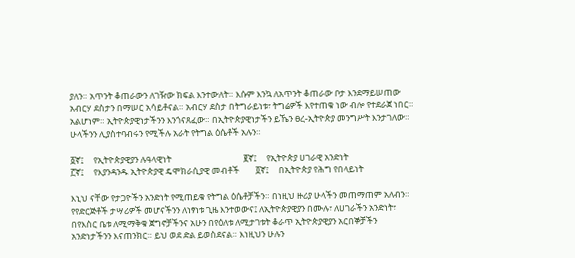ያለን። አጥንት ቆጠራውን ለገዥው ክፍል እንተውለት። እሱም እንኳ ለአጥንት ቆጠራው ቦታ እንደማይሠጠው አብርሃ ደስታን በማሠር አሳይቶናል። አብርሃ ደስታ በትግራይነቱ፣ ትግሬዎች እየተጠቁ ነው ብሎ የተደራጀ ነበር። አልሆነም። ኢትዮጵያዊነታችንን እንጎናጸፈው። በኢትዮጵያዊነታችን ይኼን ፀረ-ኢትዮጵያ መንግሥት እንታገለው። ሁላችንን ሊያስተባብሩን የሚችሉ አራት የትግል ዕሴቶች አሉን።

፩ኛ፤     የኢትዮጵያዊያን ሉዓላዊነት                                    ፪ኛ፤     የኢትዮጵያ ሀገራዊ አንድነት
፫ኛ፤     የእያንዳንዱ ኢትዮጵያዊ ዴሞክራሲያዊ መብቶች        ፬ኛ፤     በኢትዮጵያ የሕግ የበላይነት

እኒህ ናቸው የታጋዮችን አንድነት የሚጠይቁ የትግል ዕሴቶቻችን። በነዚህ ዙሪያ ሁላችን መጠማጠም አለብን። የየድርጅቶች ታሣሪዎች መሆናችንን ለነፃነቱ ጊዜ እንተወውና፤ ለኢትዮጵያዊያን በሙሉ፣ ለሀገራችን አንድነት፣ በየእስር ቤቱ ለሚማቅቁ ጀግኖቻችንና አሁን በየዕለቱ ለሚታገቱት ቆራጥ ኢትዮጵያዊያን አርበኞቻችን አንድነታችንን እናጠንክር። ይህ ወደ ድል ይወስደናል። እነዚህን ሁሉን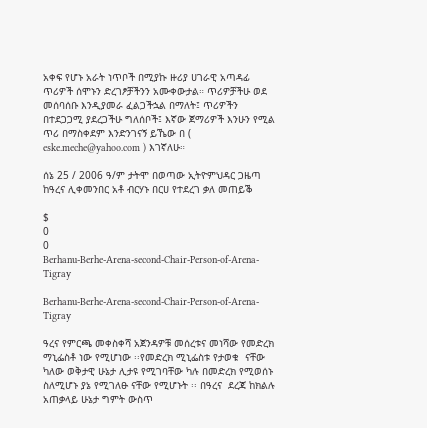አቀፍ የሆኑ አራት ነጥቦች በሚያኩ ዙሪያ ሀገራዊ አጣዳፊ ጥሪዎች ሰሞኑን ድረገፆቻችንን አሙቀውታል። ጥሪዎቻችሁ ወደ መሰባሰቡ እንዲያመራ ፈልጋችኋል በማለት፤ ጥሪዎችን በተደጋጋሚ ያደረጋችሁ ግለሰቦች፤ እኛው ጀማሪዎች እንሁን የሚል ጥሪ በማስቀደም እንድንገናኝ ይኼው በ ( eske.meche@yahoo.com ) እገኛለሁ።

ሰኔ 25 / 2006 ዓ/ም ታትሞ በወጣው ኢትዮምህዳር ጋዜጣ ከዓረና ሊቀመንበር አቶ ብርሃኑ በርሀ የተደረገ ቃለ መጠይቕ

$
0
0
Berhanu-Berhe-Arena-second-Chair-Person-of-Arena-Tigray

Berhanu-Berhe-Arena-second-Chair-Person-of-Arena-Tigray

ዓረና የምርጫ መቀስቀሻ አጀንዳዎቹ መሰረቱና መነሻው የመድረክ ማኒፌስቶ ነው የሚሆነው ፡፡የመድረክ ሚኒፌስቱ የታወቁ  ናቸው ካለው ወቅታዊ ሁኔታ ሊታዩ የሚገባቸው ካሉ በመድረክ የሚወሰኑ ስለሚሆኑ ያኔ የሚገለፁ ናቸው የሚሆኑት ፡፡ በዓረና  ደረጃ ከክልሉ አጠቃላይ ሁኔታ ግምት ውስጥ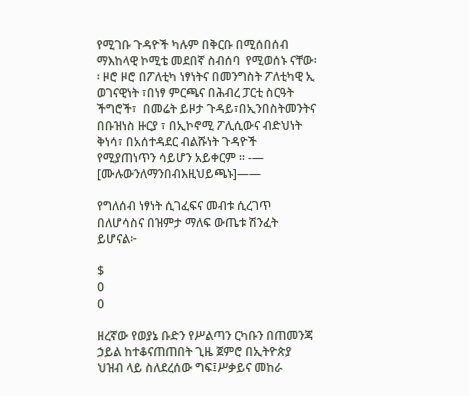የሚገቡ ጉዳዮች ካሉም በቅርቡ በሚሰበሰብ ማእከላዊ ኮሚቴ መደበኛ ስብሰባ  የሚወሰኑ ናቸው፡፡ ዞሮ ዞሮ በፖለቲካ ነፃነትና በመንግስት ፖለቲካዊ ኢ ወገናዊነት ፣በነፃ ምርጫና በሕብረ ፓርቲ ስርዓት ችግሮች፣  በመሬት ይዞታ ጉዳይ፣በኢንበስትመንትና በቡዝነስ ዙርያ ፣ በኢኮኖሚ ፖሊሲውና ብድህነት ቅነሳ፣ በአሰተዳደር ብልሹነት ጉዳዮች  የሚያጠነጥን ሳይሆን አይቀርም ፡፡ -— [ሙሉውንለማንበብእዚህይጫኑ]——

የግለሰብ ነፃነት ሲገፈፍና መብቱ ሲረገጥ በለሆሳስና በዝምታ ማለፍ ውጤቱ ሽንፈት ይሆናል፦

$
0
0

ዘረኛው የወያኔ ቡድን የሥልጣን ርካቡን በጠመንጃ ኃይል ከተቆናጠጠበት ጊዜ ጀምሮ በኢትዮጵያ ህዝብ ላይ ስለደረሰው ግፍ፤ሥቃይና መከራ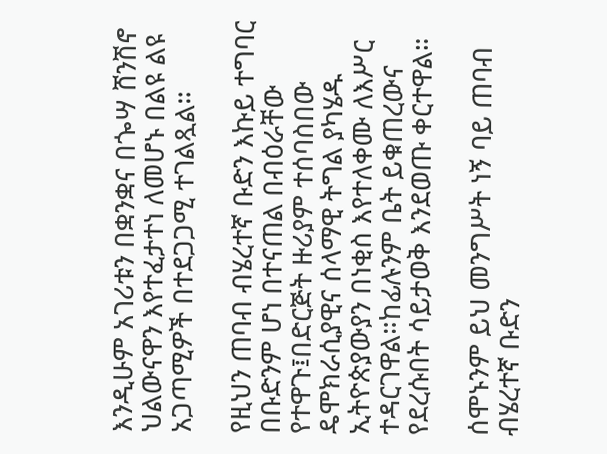እንዲሁም አገሪቱን በቋንቋና በጐሣ ሸንሽኖ ህልውናዋን እየተፈታተነ ለመሆኑ በልዩ ልዩ አጋጣሚዎች በተደጋጋሚ ተገልጿል።

የዚህን ጠባብ ብሄረተኛ ቡድን እኩይ ተግባር በቡድንም ሆነ በተናጠል በብዕራቸው የተዋጉ፤በድርጅት ዙሪያም ተሰባስበው ዴሞክራሲያዊና ሰላማዊ ትግል ያካሄዱ ኢትዮጵያውያን በነቂስ እየተለቀሙ ለእሥር ተዳርገዋል።ከፊሉንም ቤት ይቁጠረውና የደረሱበት ሳይታወቅ እንደወጡ ቀርተዋል።

ሰሞኑንም ይህ መንግሥት ነኝ ባይ ጠባብ ብሄረተኛ ቡድን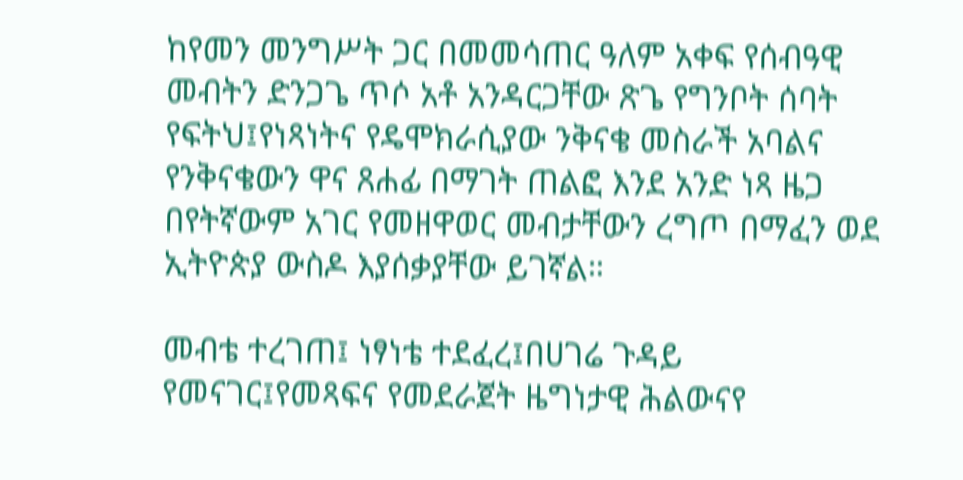ከየመን መንግሥት ጋር በመመሳጠር ዓለም አቀፍ የሰብዓዊ መብትን ድንጋጌ ጥሶ አቶ አንዳርጋቸው ጽጌ የግንቦት ሰባት የፍትህ፤የነጻነትና የዴሞክራሲያው ንቅናቄ መስራች አባልና የንቅናቄውን ዋና ጸሐፊ በማገት ጠልፎ እንደ አንድ ነጻ ዜጋ በየትኛውም አገር የመዘዋወር መብታቸውን ረግጦ በማፈን ወደ ኢትዮጵያ ውስዶ እያሰቃያቸው ይገኛል።

መብቴ ተረገጠ፤ ነፃነቴ ተደፈረ፤በሀገሬ ጉዳይ የመናገር፤የመጻፍና የመደራጀት ዜግነታዊ ሕልውናየ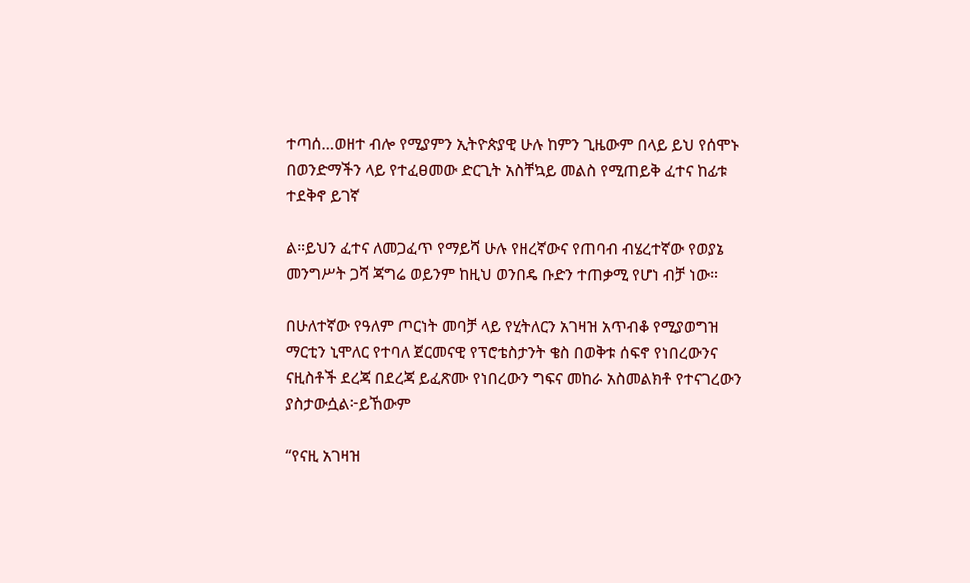ተጣሰ…ወዘተ ብሎ የሚያምን ኢትዮጵያዊ ሁሉ ከምን ጊዜውም በላይ ይህ የሰሞኑ በወንድማችን ላይ የተፈፀመው ድርጊት አስቸኳይ መልስ የሚጠይቅ ፈተና ከፊቱ ተደቅኖ ይገኛ

ል።ይህን ፈተና ለመጋፈጥ የማይሻ ሁሉ የዘረኛውና የጠባብ ብሄረተኛው የወያኔ መንግሥት ጋሻ ጃግሬ ወይንም ከዚህ ወንበዴ ቡድን ተጠቃሚ የሆነ ብቻ ነው።

በሁለተኛው የዓለም ጦርነት መባቻ ላይ የሂትለርን አገዛዝ አጥብቆ የሚያወግዝ ማርቲን ኒሞለር የተባለ ጀርመናዊ የፕሮቴስታንት ቄስ በወቅቱ ሰፍኖ የነበረውንና ናዚስቶች ደረጃ በደረጃ ይፈጽሙ የነበረውን ግፍና መከራ አስመልክቶ የተናገረውን ያስታውሷል፦ይኸውም

“የናዚ አገዛዝ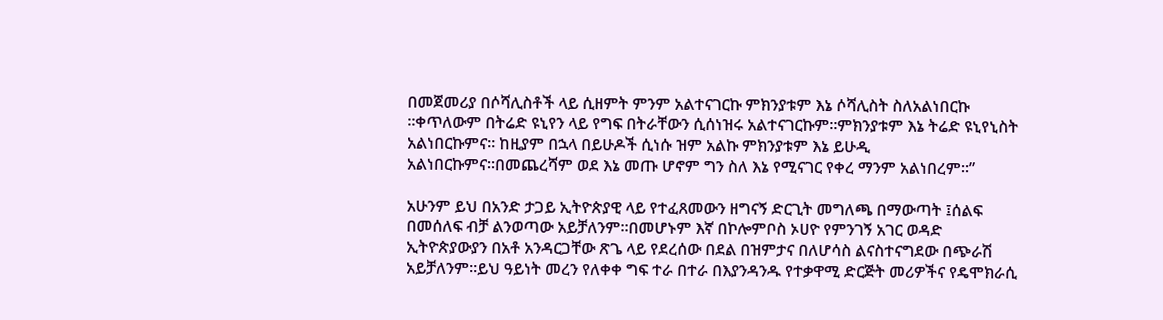በመጀመሪያ በሶሻሊስቶች ላይ ሲዘምት ምንም አልተናገርኩ ምክንያቱም እኔ ሶሻሊስት ስለአልነበርኩ ።ቀጥለውም በትሬድ ዩኒየን ላይ የግፍ በትራቸውን ሲሰነዝሩ አልተናገርኩም።ምክንያቱም እኔ ትሬድ ዩኒየኒስት አልነበርኩምና። ከዚያም በኋላ በይሁዶች ሲነሱ ዝም አልኩ ምክንያቱም እኔ ይሁዲ አልነበርኩምና።በመጨረሻም ወደ እኔ መጡ ሆኖም ግን ስለ እኔ የሚናገር የቀረ ማንም አልነበረም።”

አሁንም ይህ በአንድ ታጋይ ኢትዮጵያዊ ላይ የተፈጸመውን ዘግናኝ ድርጊት መግለጫ በማውጣት ፤ሰልፍ በመሰለፍ ብቻ ልንወጣው አይቻለንም።በመሆኑም እኛ በኮሎምቦስ ኦሀዮ የምንገኝ አገር ወዳድ ኢትዮጵያውያን በአቶ አንዳርጋቸው ጽጌ ላይ የደረሰው በደል በዝምታና በለሆሳስ ልናስተናግደው በጭራሽ አይቻለንም።ይህ ዓይነት መረን የለቀቀ ግፍ ተራ በተራ በእያንዳንዱ የተቃዋሚ ድርጅት መሪዎችና የዴሞክራሲ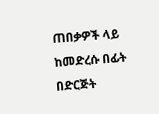ጠበቃዎች ላይ ከመድረሱ በፊት በድርጅት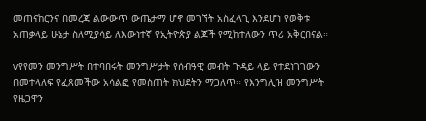መጠናከርንና በመረጃ ልውውጥ ውጤታማ ሆኖ መገኘት አስፈላጊ እንደሆነ የወቅቱ አጠቃላይ ሁኔታ ስለሚያሳይ ለእውነተኛ የኢትዮጵያ ልጆች የሚከተለውን ጥሪ አቅርበናል።

vየየመን መንግሥት በተባበሩት መንግሥታት የሰብዓዊ መብት ጉዳይ ላይ የተደነገገውን በመተላለፍ የፈጸመችው አሳልፎ የመስጠት ክህደትን ማጋለጥ። የእንግሊዝ መንግሥት የዜጋዋን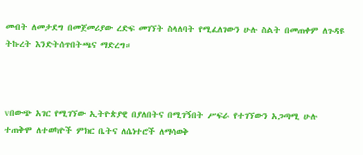መብት ለመታደግ በመጀመሪያው ረድፍ መገኘት ስላለባት የሚፈለገውን ሁሉ ስልት በመጠቀም ለጉዳዩ ትኩረት እንድትሰጥበትጫና ማድረግ።



vበውጭ አገር የሚገኘው ኢትዮጵያዊ በያለበትና በሚገኝበት ሥፍራ የተገኘውን አጋጣሚ ሁሉ ተጠቅሞ ለተወካዮች ምክር ቤትና ለሴነተሮች ለማሳወቅ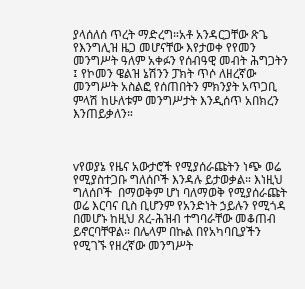ያላሰለሰ ጥረት ማድረግ።አቶ አንዳርጋቸው ጽጌ የእንግሊዝ ዜጋ መሆናቸው እየታወቀ የየመን መንግሥት ዓለም አቀፉን የሰብዓዊ መብት ሕግጋትን ፤ የኮመን ዌልዝ ኔሽንን ፓክት ጥሶ ለዘረኛው መንግሥት አስልፎ የሰጠበትን ምክንያት አጥጋቢ ምላሽ ከሁለቱም መንግሥታት እንዲሰጥ አበክረን እንጠይቃለን።



vየወያኔ የዜና አውታሮች የሚያሰራጩትን ነጭ ወሬ የሚያስተጋቡ ግለሰቦች እንዳሉ ይታወቃል። እነዚህ ግለሰቦች  በማወቅም ሆነ ባለማወቅ የሚያሰራጩት ወሬ እርባና ቢስ ቢሆንም የአንድነት ኃይሉን የሚጎዳ በመሆኑ ከዚህ ጸረ-ሕዝብ ተግባራቸው መቆጠብ ይኖርባቸዋል። በሌላም በኩል በየአካባቢያችን የሚገኙ የዘረኛው መንግሥት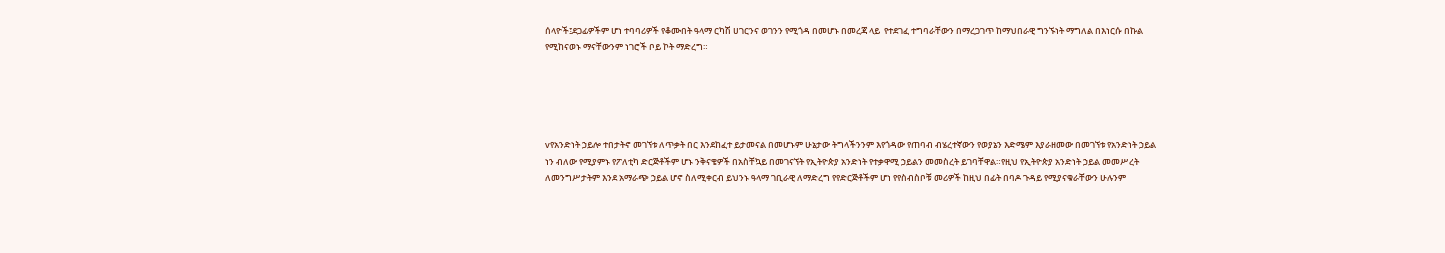ሰላዮች፤ደጋፊዎችም ሆነ ተባባሪዎች የቆሙበት ዓላማ ርካሽ ሀገርንና ወገንን የሚጎዳ በመሆኑ በመረጃ ላይ  የተደገፈ ተግባራቸውን በማረጋገጥ ከማህበራዊ ግንኙነት ማግለል በእነርሱ በኩል የሚከናወኑ ማናቸውንም ነገሮች ቦይ ኮት ማድረግ።





vየአንድነት ኃይሎ ተበታትኖ መገኘቱ ለጥቃት በር እንደከፈተ ይታመናል በመሆኑም ሁኔታው ትግላችንንም እየጎዳው የጠባብ ብሄረተኛውን የወያኔን እድሜም እያራዘመው በመገኘቱ የአንድነት ኃይል ነን ብለው የሚያምኑ የፖለቲካ ድርጅቶችም ሆኑ ንቅናቄዎች በአስቸኳይ በመገናኘት የኢትዮጵያ አንድነት የተቃዋሚ ኃይልን መመስረት ይገባቸዋል።የዚህ የኢትዮጵያ አንድነት ኃይል መመሥረት ለመንግሥታትም እንደ አማራጭ ኃይል ሆኖ ስለሚቀርብ ይህንኑ ዓላማ ገቢራዊ ለማድረግ የየድርጅቶችም ሆነ የየስብስቦቹ መሪዎች ከዚህ በፊት በባዶ ጉዳይ የሚያናቁራቸውን ሁሉንም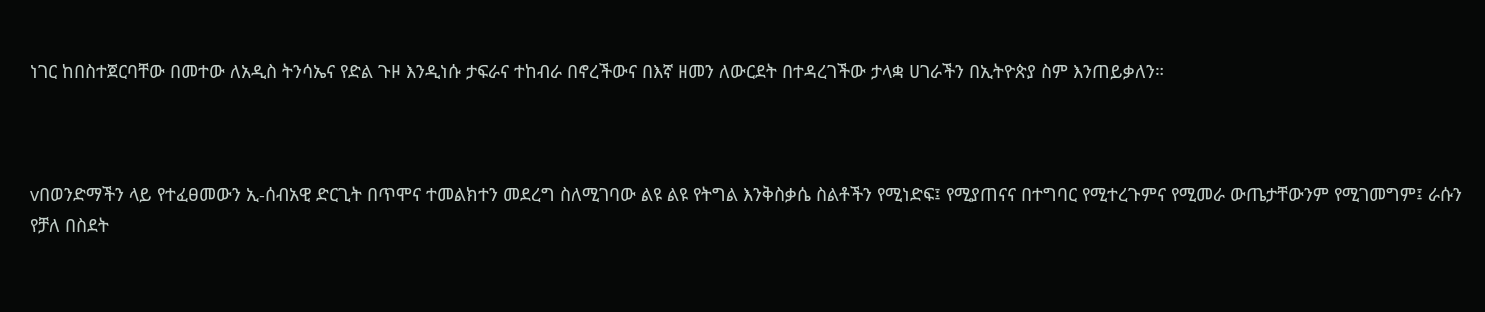ነገር ከበስተጀርባቸው በመተው ለአዲስ ትንሳኤና የድል ጉዞ እንዲነሱ ታፍራና ተከብራ በኖረችውና በእኛ ዘመን ለውርደት በተዳረገችው ታላቋ ሀገራችን በኢትዮጵያ ስም እንጠይቃለን።



vበወንድማችን ላይ የተፈፀመውን ኢ-ሰብአዊ ድርጊት በጥሞና ተመልክተን መደረግ ስለሚገባው ልዩ ልዩ የትግል እንቅስቃሴ ስልቶችን የሚነድፍ፤ የሚያጠናና በተግባር የሚተረጉምና የሚመራ ውጤታቸውንም የሚገመግም፤ ራሱን የቻለ በስደት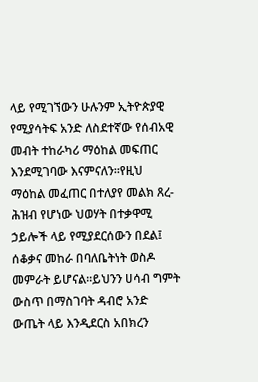ላይ የሚገኘውን ሁሉንም ኢትዮጵያዊ የሚያሳትፍ አንድ ለስደተኛው የሰብአዊ መብት ተከራካሪ ማዕከል መፍጠር እንደሚገባው እናምናለን።የዚህ ማዕከል መፈጠር በተለያየ መልክ ጸረ-ሕዝብ የሆነው ህወሃት በተቃዋሚ ኃይሎች ላይ የሚያደርሰውን በደል፤ ሰቆቃና መከራ በባለቤትነት ወስዶ መምራት ይሆናል።ይህንን ሀሳብ ግምት ውስጥ በማስገባት ዳብሮ አንድ ውጤት ላይ እንዲደርስ አበክረን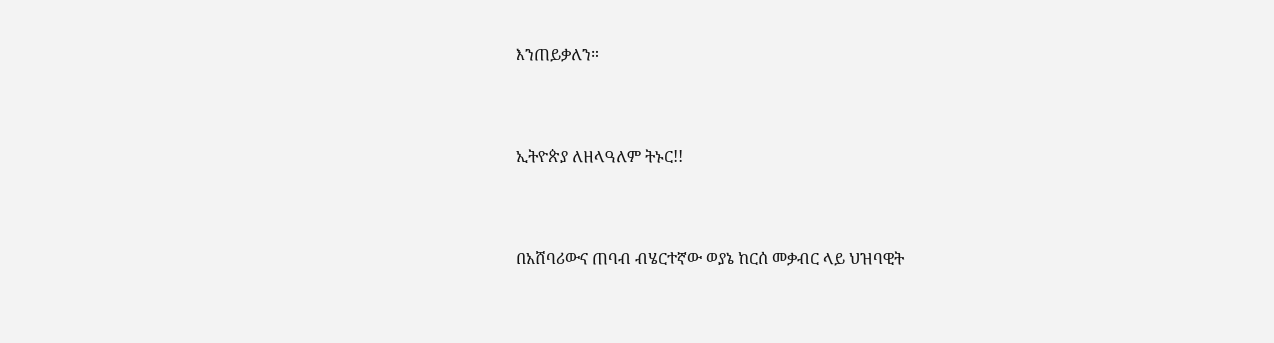እንጠይቃለን።



ኢትዮጵያ ለዘላዓለም ትኑር!!



በአሸባሪውና ጠባብ ብሄርተኛው ወያኔ ከርሰ መቃብር ላይ ህዝባዊት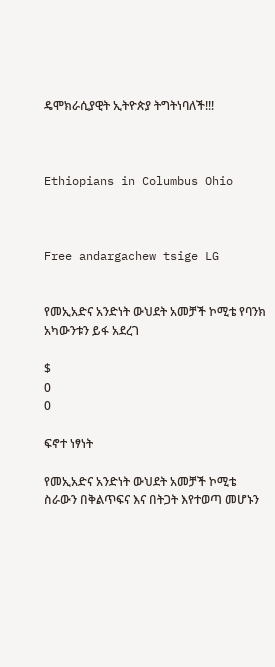ዴሞክራሲያዊት ኢትዮጵያ ትግትነባለች!!!



Ethiopians in Columbus Ohio



Free andargachew tsige LG


የመኢአድና አንድነት ውህደት አመቻች ኮሚቴ የባንክ አካውንቱን ይፋ አደረገ

$
0
0

ፍኖተ ነፃነት

የመኢአድና አንድነት ውህደት አመቻች ኮሚቴ ስራውን በቅልጥፍና እና በትጋት እየተወጣ መሆኑን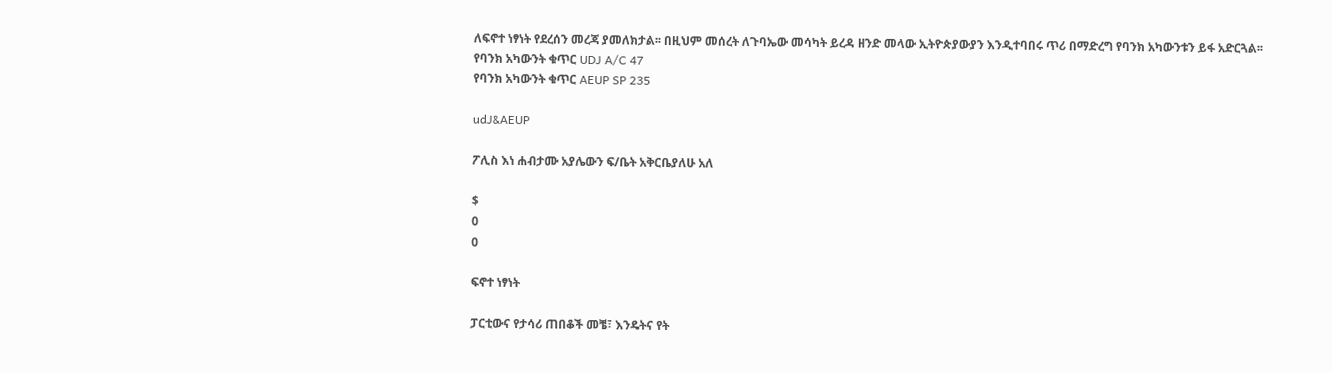ለፍኖተ ነፃነት የደረሰን መረጃ ያመለክታል፡፡ በዚህም መሰረት ለጉባኤው መሳካት ይረዳ ዘንድ መላው ኢትዮጵያውያን እንዲተባበሩ ጥሪ በማድረግ የባንክ አካውንቱን ይፋ አድርጓል፡፡
የባንክ አካውንት ቁጥር UDJ A/C 47
የባንክ አካውንት ቁጥር AEUP SP 235

udJ&AEUP

ፖሊስ እነ ሐብታሙ አያሌውን ፍ/ቤት አቅርቤያለሁ አለ

$
0
0

ፍኖተ ነፃነት

ፓርቲውና የታሳሪ ጠበቆች መቼ፣ እንዴትና የት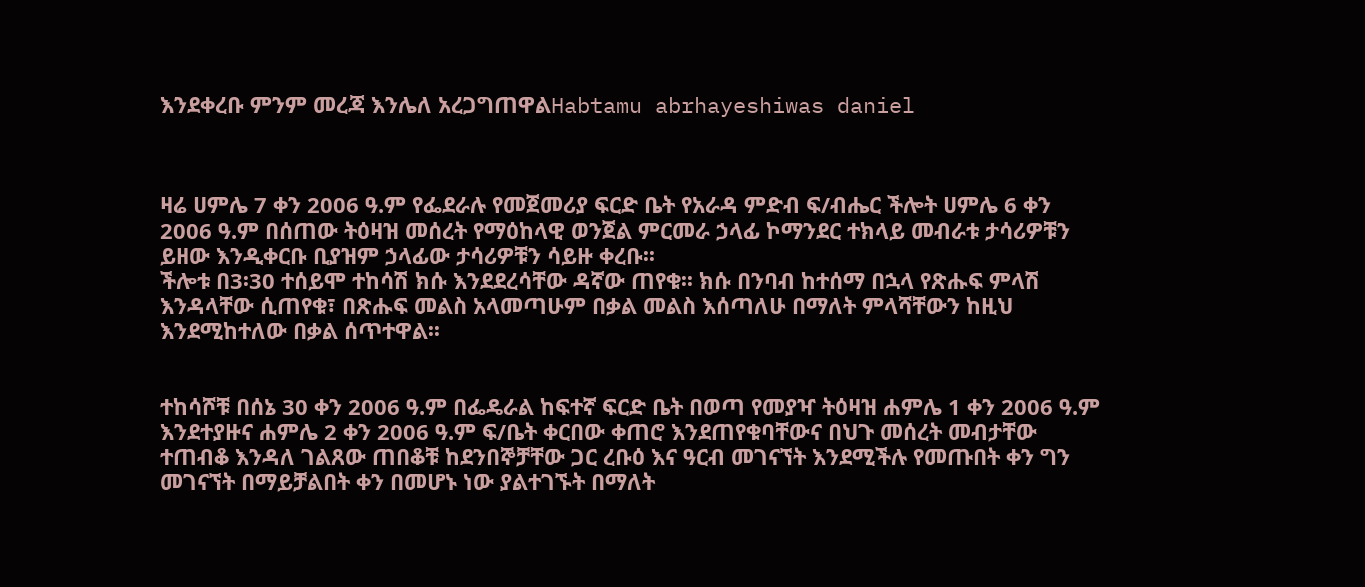እንደቀረቡ ምንም መረጃ እንሌለ አረጋግጠዋልHabtamu abrhayeshiwas daniel



ዛሬ ሀምሌ 7 ቀን 2006 ዓ.ም የፌደራሉ የመጀመሪያ ፍርድ ቤት የአራዳ ምድብ ፍ/ብሔር ችሎት ሀምሌ 6 ቀን 2006 ዓ.ም በሰጠው ትዕዛዝ መሰረት የማዕከላዊ ወንጀል ምርመራ ኃላፊ ኮማንደር ተክላይ መብራቱ ታሳሪዎቹን ይዘው እንዲቀርቡ ቢያዝም ኃላፊው ታሳሪዎቹን ሳይዙ ቀረቡ፡፡
ችሎቱ በ3፡30 ተሰይሞ ተከሳሽ ክሱ እንደደረሳቸው ዳኛው ጠየቁ፡፡ ክሱ በንባብ ከተሰማ በኋላ የጽሑፍ ምላሽ እንዳላቸው ሲጠየቁ፣ በጽሑፍ መልስ አላመጣሁም በቃል መልስ እሰጣለሁ በማለት ምላሻቸውን ከዚህ እንደሚከተለው በቃል ሰጥተዋል፡፡


ተከሳሾቹ በሰኔ 30 ቀን 2006 ዓ.ም በፌዴራል ከፍተኛ ፍርድ ቤት በወጣ የመያዣ ትዕዛዝ ሐምሌ 1 ቀን 2006 ዓ.ም እንደተያዙና ሐምሌ 2 ቀን 2006 ዓ.ም ፍ/ቤት ቀርበው ቀጠሮ እንደጠየቁባቸውና በህጉ መሰረት መብታቸው ተጠብቆ እንዳለ ገልጸው ጠበቆቹ ከደንበኞቻቸው ጋር ረቡዕ እና ዓርብ መገናኘት እንደሚችሉ የመጡበት ቀን ግን መገናኘት በማይቻልበት ቀን በመሆኑ ነው ያልተገኙት በማለት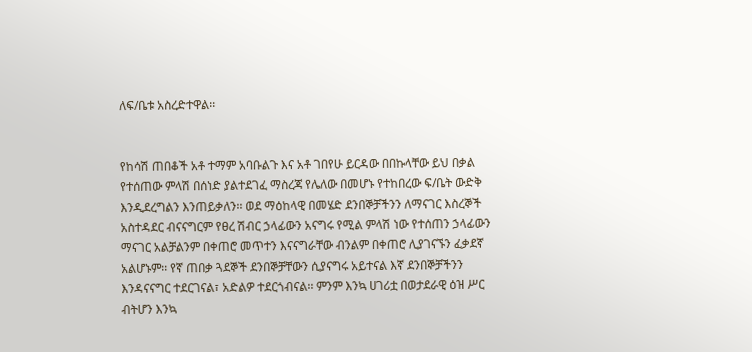ለፍ/ቤቱ አስረድተዋል፡፡


የከሳሽ ጠበቆች አቶ ተማም አባቡልጉ እና አቶ ገበየሁ ይርዳው በበኩላቸው ይህ በቃል የተሰጠው ምላሽ በሰነድ ያልተደገፈ ማስረጃ የሌለው በመሆኑ የተከበረው ፍ/ቤት ውድቅ እንዲደረግልን እንጠይቃለን፡፡ ወደ ማዕከላዊ በመሄድ ደንበኞቻችንን ለማናገር እስረኞች አስተዳደር ብናናግርም የፀረ ሽብር ኃላፊውን አናግሩ የሚል ምላሽ ነው የተሰጠን ኃላፊውን ማናገር አልቻልንም በቀጠሮ መጥተን እናናግራቸው ብንልም በቀጠሮ ሊያገናኙን ፈቃደኛ አልሆኑም፡፡ የኛ ጠበቃ ጓደኞች ደንበኞቻቸውን ሲያናግሩ አይተናል እኛ ደንበኞቻችንን እንዳናናግር ተደርገናል፣ አድልዎ ተደርጎብናል፡፡ ምንም እንኳ ሀገሪቷ በወታደራዊ ዕዝ ሥር ብትሆን እንኳ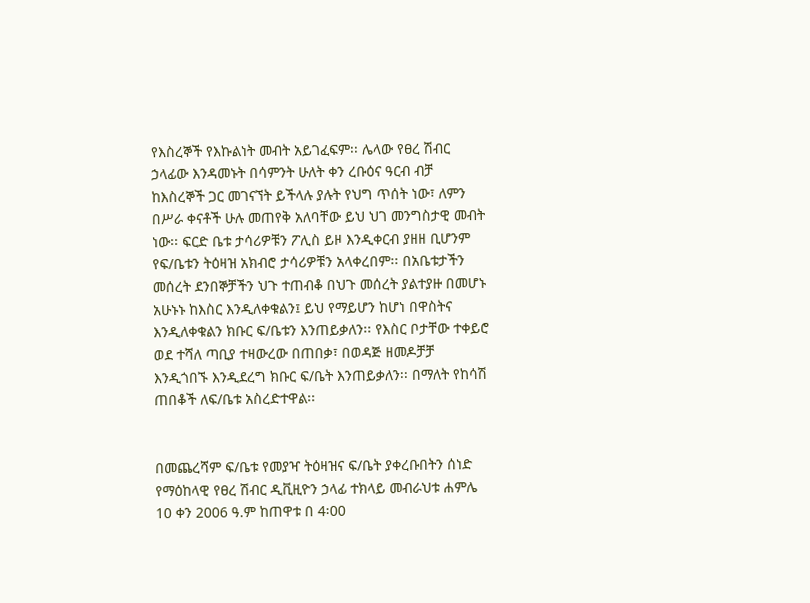የእስረኞች የእኩልነት መብት አይገፈፍም፡፡ ሌላው የፀረ ሽብር ኃላፊው እንዳመኑት በሳምንት ሁለት ቀን ረቡዕና ዓርብ ብቻ ከእስረኞች ጋር መገናኘት ይችላሉ ያሉት የህግ ጥሰት ነው፣ ለምን በሥራ ቀናቶች ሁሉ መጠየቅ አለባቸው ይህ ህገ መንግስታዊ መብት ነው፡፡ ፍርድ ቤቱ ታሳሪዎቹን ፖሊስ ይዞ እንዲቀርብ ያዘዘ ቢሆንም የፍ/ቤቱን ትዕዛዝ አክብሮ ታሳሪዎቹን አላቀረበም፡፡ በአቤቱታችን መሰረት ደንበኞቻችን ህጉ ተጠብቆ በህጉ መሰረት ያልተያዙ በመሆኑ አሁኑኑ ከእስር እንዲለቀቁልን፤ ይህ የማይሆን ከሆነ በዋስትና እንዲለቀቁልን ክቡር ፍ/ቤቱን እንጠይቃለን፡፡ የእስር ቦታቸው ተቀይሮ ወደ ተሻለ ጣቢያ ተዛውረው በጠበቃ፣ በወዳጅ ዘመዶቻቻ እንዲጎበኙ እንዲደረግ ክቡር ፍ/ቤት እንጠይቃለን፡፡ በማለት የከሳሽ ጠበቆች ለፍ/ቤቱ አስረድተዋል፡፡


በመጨረሻም ፍ/ቤቱ የመያዣ ትዕዛዝና ፍ/ቤት ያቀረቡበትን ሰነድ የማዕከላዊ የፀረ ሽብር ዲቪዚዮን ኃላፊ ተክላይ መብራህቱ ሐምሌ 10 ቀን 2006 ዓ.ም ከጠዋቱ በ 4፡00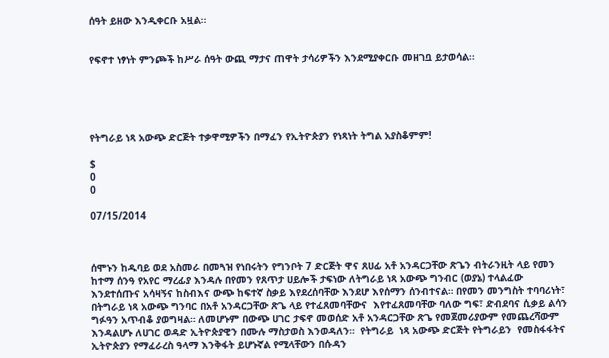ሰዓት ይዘው እንዲቀርቡ አዟል፡፡


የፍኖተ ነፃነት ምንጮች ከሥራ ሰዓት ውጪ ማታና ጠዋት ታሳሪዎችን እንደሚያቀርቡ መዘገቧ ይታወሳል፡፡





የትግራይ ነጻ አውጭ ድርጅት ተቃዋሚዎችን በማፈን የኢትዮጵያን የነጻነት ትግል አያስቆምም!

$
0
0

07/15/2014



ሰሞኑን ከዱባይ ወደ አስመራ በመጓዝ የነበሩትን የግንቦት 7 ድርጅት ዋና ጸሀፊ አቶ አንዳርጋቸው ጽጌን ብትራንዚት ላይ የመን ከተማ ሰንዓ የአየር ማረፊያ እንዳሉ በየመን የጸጥታ ሀይሎች ታፍነው ለትግራይ ነጻ አውጭ ግንብር (ወያኔ) ተላልፈው እንደተሰጡና አሳዛኝና ከስብእና ውጭ ከፍተኛ ስቃይ እየደረሰባቸው እንደሆ እየሰማን ሰንብተናል። በየመን መንግስት ተባባሪነት፣ በትግራይ ነጻ አውጭ ግንባር በአቶ አንዳርጋቸው ጽጌ ላይ የተፈጸመባቸውና  እየተፈጸመባቸው ባለው ግፍ፣ ድብደባና ሲቃይ ልሳን ግፉዓን አጥብቆ ያወግዛል። ለመሆኑም በውጭ ሀገር ታፍኖ መወሰድ አቶ አንዳርጋቸው ጽጌ የመጀመሪያውም የመጨረሻውም እንዳልሆኑ ለሀገር ወዳድ ኢትዮጵያዊን በሙሉ ማስታወስ እንወዳለን።  የትግራይ  ነጻ አውጭ ድርጅት የትግራይን  የመስፋፋትና ኢትዮጵያን የማፈራረስ ዓላማ እንቅፋት ይሆኑኛል የሚላቸውን በሱዳን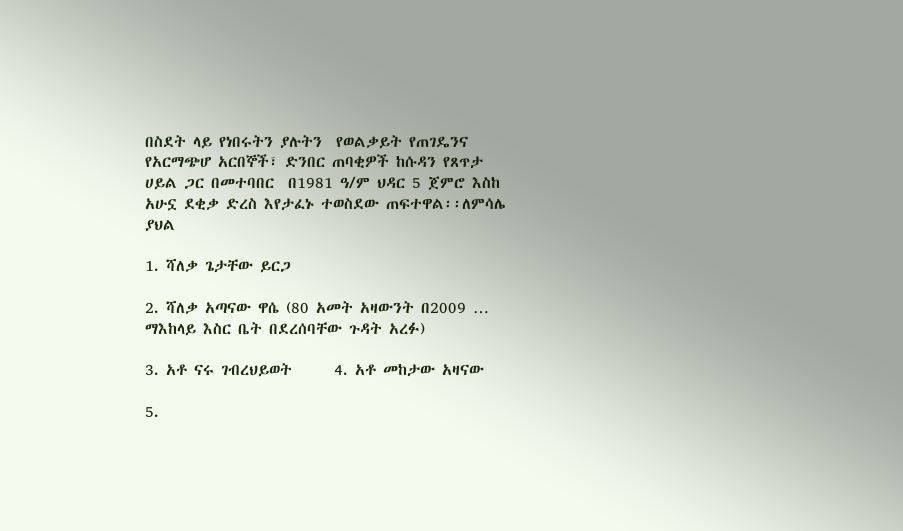በስደት ላይ የነበሩትን ያሉትን  የወልቃይት የጠገዴንና የአርማጭሆ አርበኞች፣ ድንበር ጠባቂዎች ከሱዳን የጸጥታ ሀይል ጋር በመተባበር  በ1981 ዓ/ም ህዳር 5 ጀምሮ እስከ አሁኗ ደቂቃ ድረስ እየታፈኑ ተወስደው ጠፍተዋል፡፡ለምሳሌ ያህል

1. ሻለቃ ጌታቸው ይርጋ

2. ሻለቃ አጣናው ዋሴ (80 አመት አዛውንት በ2009 … ማእከላይ እስር ቤት በደረሰባቸው ጉዳት አረፉ)

3. አቶ ናሩ ገብረህይወት      4. አቶ መከታው አዛናው

5.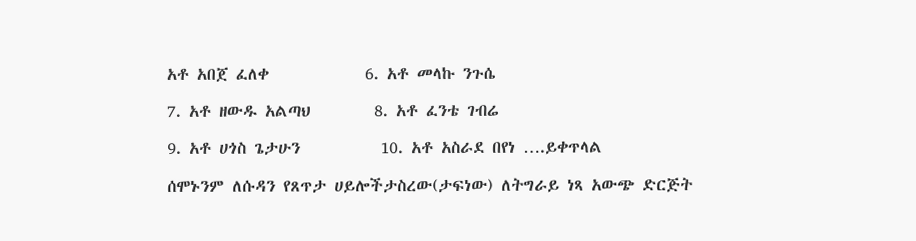አቶ አበጀ ፈለቀ            6. አቶ መላኩ ንጉሴ

7. አቶ ዘውዱ አልጣህ        8. አቶ ፈንቴ ገብሬ

9. አቶ ሀጎስ ጌታሁን          10. አቶ አስራደ በየነ ….ይቀጥላል

ሰሞኑንም ለሱዳን የጸጥታ ሀይሎችታስረው(ታፍነው) ለትግራይ ነጻ አውጭ ድርጅት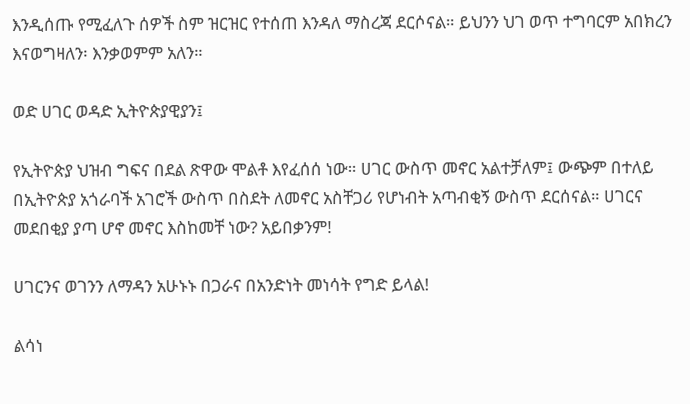እንዲሰጡ የሚፈለጉ ሰዎች ስም ዝርዝር የተሰጠ እንዳለ ማስረጃ ደርሶናል። ይህንን ህገ ወጥ ተግባርም አበክረን እናወግዛለን፡ እንቃወምም አለን።

ወድ ሀገር ወዳድ ኢትዮጵያዊያን፤

የኢትዮጵያ ህዝብ ግፍና በደል ጽዋው ሞልቶ እየፈሰሰ ነው። ሀገር ውስጥ መኖር አልተቻለም፤ ውጭም በተለይ በኢትዮጵያ አጎራባች አገሮች ውስጥ በስደት ለመኖር አስቸጋሪ የሆነብት አጣብቂኝ ውስጥ ደርሰናል። ሀገርና መደበቂያ ያጣ ሆኖ መኖር እስከመቸ ነው? አይበቃንም!

ሀገርንና ወገንን ለማዳን አሁኑኑ በጋራና በአንድነት መነሳት የግድ ይላል!

ልሳነ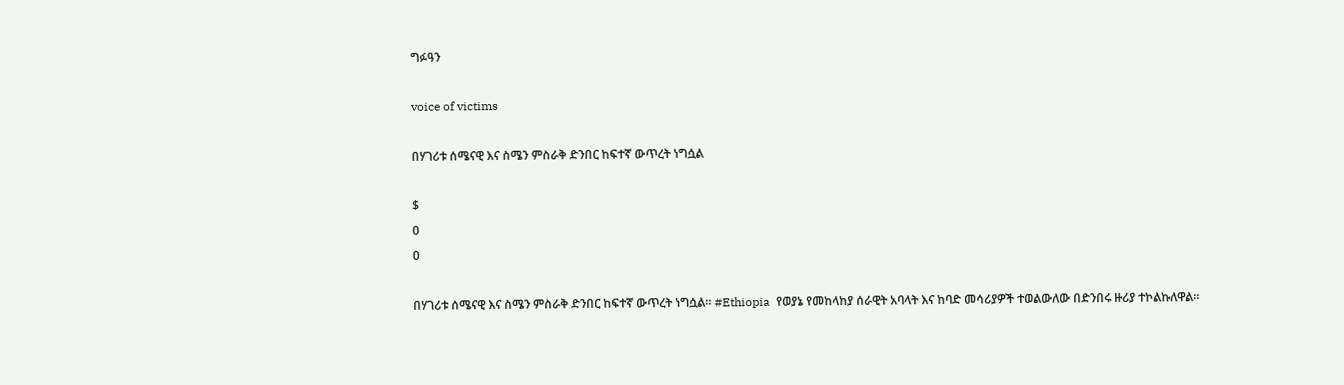ግፉዓን

voice of victims

በሃገሪቱ ሰሜናዊ እና ስሜን ምስራቅ ድንበር ከፍተኛ ውጥረት ነግሷል

$
0
0

በሃገሪቱ ሰሜናዊ እና ስሜን ምስራቅ ድንበር ከፍተኛ ውጥረት ነግሷል። #Ethiopia  የወያኔ የመከላከያ ሰራዊት አባላት እና ከባድ መሳሪያዎች ተወልውለው በድንበሩ ዙሪያ ተኮልኩለዋል።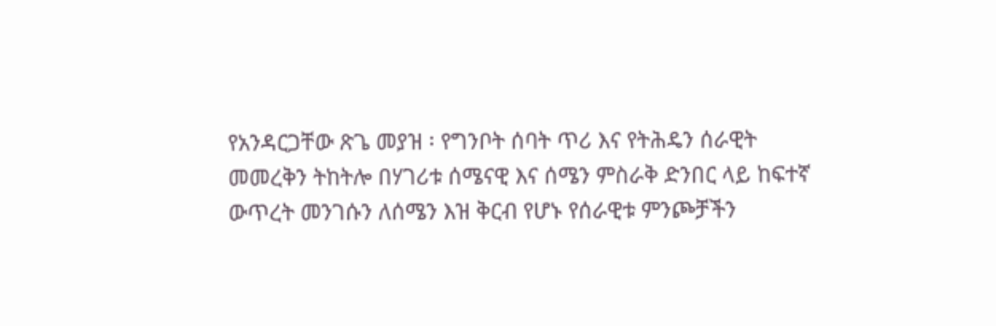የአንዳርጋቸው ጽጌ መያዝ ፡ የግንቦት ሰባት ጥሪ እና የትሕዴን ሰራዊት መመረቅን ትከትሎ በሃገሪቱ ሰሜናዊ እና ሰሜን ምስራቅ ድንበር ላይ ከፍተኛ ውጥረት መንገሱን ለሰሜን እዝ ቅርብ የሆኑ የሰራዊቱ ምንጮቻችን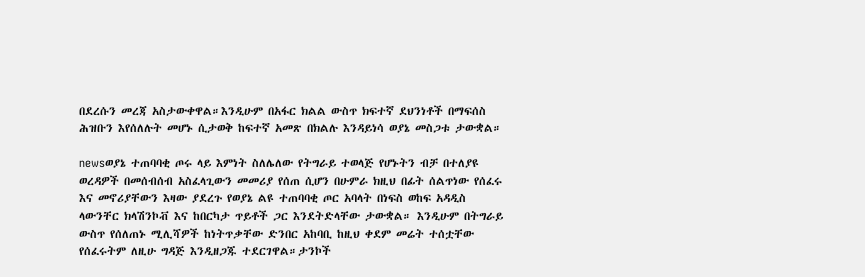በደረሱን መረጃ አስታውቀዋል።እንዲሁም በአፋር ክልል ውስጥ ክፍተኛ ደህንነቶች በማፍሰስ ሕዝቡን እየሰለሉት መሆኑ ሲታወቅ ከፍተኛ አመጽ በክልሉ እንዳይነሳ ወያኔ መስጋቱ ታውቋል።

newsወያኔ ተጠባባቂ ጦሩ ላይ እምነት ስለሌለው የትግራይ ተወላጅ የሆኑትን ብቻ በተለያዩ ወረዳዎች በመሰብሰብ አስፈላጊውን መመሪያ የሰጠ ሲሆን በሁምራ ክዚህ በፊት ሰልጥነው የሰፈሩ እና መኖሪያቸውን እዛው ያደረጉ የወያኔ ልዩ ተጠባባቂ ጦር አባላት በነፍስ ወከፍ አዳዲስ ላውንቸር ክላሽንኮቭ እና ከበርካታ ጥይቶች ጋር እንደትድላቸው ታውቋል። እንዲሁም በትግራይ ውስጥ የሰለጠኑ ሚሊሻዎች ከነትጥቃቸው ድንበር አከባቢ ከዚህ ቀደም መሬት ተሰቷቸው የሰፈሩትም ለዚሁ ግዳጅ እንዲዘጋጁ ተደርገዋል።ታንኮች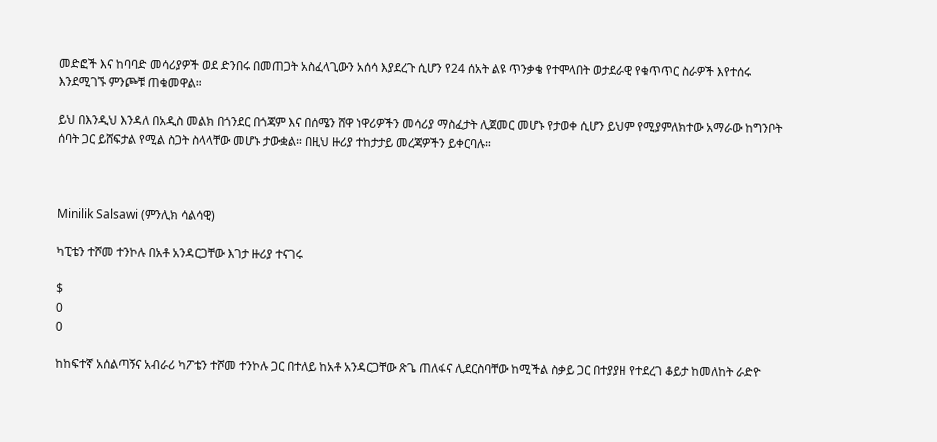መድፎች እና ከባባድ መሳሪያዎች ወደ ድንበሩ በመጠጋት አስፈላጊውን አሰሳ እያደረጉ ሲሆን የ24 ሰአት ልዩ ጥንቃቄ የተሞላበት ወታደራዊ የቁጥጥር ስራዎች እየተሰሩ እንደሚገኙ ምንጮቹ ጠቁመዋል።

ይህ በእንዲህ እንዳለ በአዲስ መልክ በጎንደር በጎጃም እና በሰሜን ሸዋ ነዋሪዎችን መሳሪያ ማስፈታት ሊጀመር መሆኑ የታወቀ ሲሆን ይህም የሚያምለክተው አማራው ከግንቦት ሰባት ጋር ይሸፍታል የሚል ስጋት ስላላቸው መሆኑ ታውቋል። በዚህ ዙሪያ ተከታታይ መረጃዎችን ይቀርባሉ።



Minilik Salsawi (ምንሊክ ሳልሳዊ)

ካፒቴን ተሾመ ተንኮሉ በአቶ አንዳርጋቸው እገታ ዙሪያ ተናገሩ

$
0
0

ከከፍተኛ አሰልጣኝና አብራሪ ካፖቴን ተሾመ ተንኮሉ ጋር በተለይ ከአቶ አንዳርጋቸው ጽጌ ጠለፋና ሊደርስባቸው ከሚችል ስቃይ ጋር በተያያዘ የተደረገ ቆይታ ከመለከት ራድዮ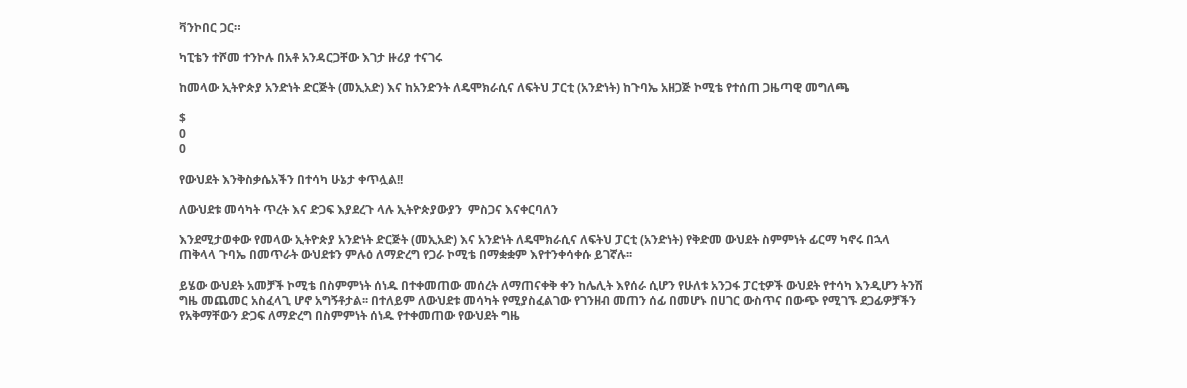ቫንኮበር ጋር።

ካፒቴን ተሾመ ተንኮሉ በአቶ አንዳርጋቸው እገታ ዙሪያ ተናገሩ

ከመላው ኢትዮጵያ አንድነት ድርጅት (መኢአድ) እና ከአንድንት ለዴሞክራሲና ለፍትህ ፓርቲ (አንድነት) ከጉባኤ አዘጋጅ ኮሚቴ የተሰጠ ጋዜጣዊ መግለጫ

$
0
0

የውህደት እንቅስቃሴአችን በተሳካ ሁኔታ ቀጥሏል!!

ለውህደቱ መሳካት ጥረት እና ድጋፍ እያደረጉ ላሉ ኢትዮጵያውያን  ምስጋና እናቀርባለን

እንደሚታወቀው የመላው ኢትዮጵያ አንድነት ድርጅት (መኢአድ) እና አንድነት ለዴሞክራሲና ለፍትህ ፓርቲ (አንድነት) የቅድመ ውህደት ስምምነት ፊርማ ካኖሩ በኋላ ጠቅላላ ጉባኤ በመጥራት ውህደቱን ምሉዕ ለማድረግ የጋራ ኮሚቴ በማቋቋም እየተንቀሳቀሱ ይገኛሉ፡፡

ይሄው ውህደት አመቻች ኮሚቴ በስምምነት ሰነዱ በተቀመጠው መሰረት ለማጠናቀቅ ቀን ከሌሊት እየሰራ ሲሆን የሁለቱ አንጋፋ ፓርቲዎች ውህደት የተሳካ እንዲሆን ትንሽ ግዜ መጨመር አስፈላጊ ሆኖ አግኝቶታል፡፡ በተለይም ለውህደቱ መሳካት የሚያስፈልገው የገንዘብ መጠን ሰፊ በመሆኑ በሀገር ውስጥና በውጭ የሚገኙ ደጋፊዎቻችን የአቅማቸውን ድጋፍ ለማድረግ በስምምነት ሰነዱ የተቀመጠው የውህደት ግዜ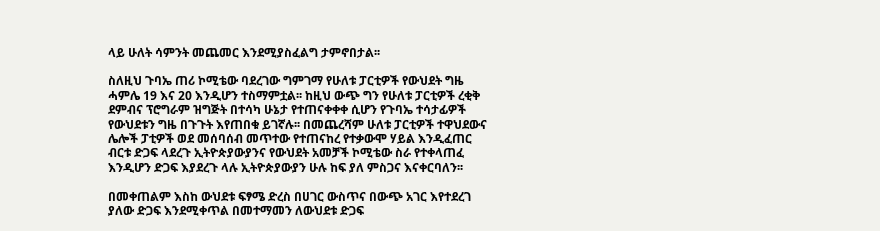ላይ ሁለት ሳምንት መጨመር እንደሚያስፈልግ ታምኖበታል፡፡

ስለዚህ ጉባኤ ጠሪ ኮሚቴው ባደረገው ግምገማ የሁለቱ ፓርቲዎች የውህደት ግዜ ሓምሌ 19 እና 20 እንዲሆን ተስማምቷል፡፡ ከዚህ ውጭ ግን የሁለቱ ፓርቲዎች ረቂቅ ደምብና ፕሮግራም ዝግጅት በተሳካ ሁኔታ የተጠናቀቀቀ ሲሆን የጉባኤ ተሳታፊዎች የውህደቱን ግዜ በጉጉት እየጠበቁ ይገኛሉ፡፡ በመጨረሻም ሁለቱ ፓርቲዎች ተዋህደውና ሌሎች ፓቲዎች ወደ መሰባሰብ መጥተው የተጠናከረ የተቃውሞ ሃይል እንዲፈጠር ብርቱ ድጋፍ ላደረጉ ኢትዮጵያውያንና የውህደት አመቻች ኮሚቴው ስራ የተቀላጠፈ እንዲሆን ድጋፍ እያደረጉ ላሉ ኢትዮጵያውያን ሁሉ ከፍ ያለ ምስጋና እናቀርባለን፡፡

በመቀጠልም እስከ ውህደቱ ፍፃሜ ድረስ በሀገር ውስጥና በውጭ አገር እየተደረገ ያለው ድጋፍ እንደሚቀጥል በመተማመን ለውህደቱ ድጋፍ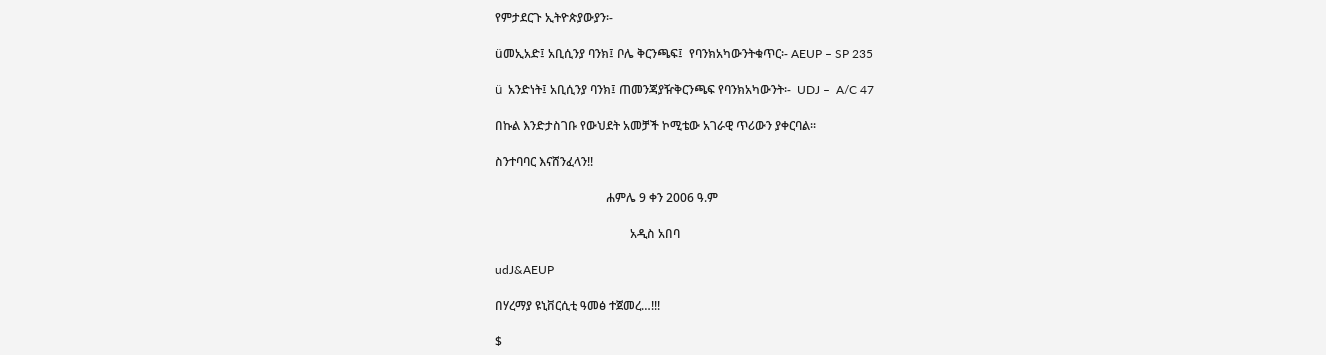የምታደርጉ ኢትዮጵያውያን፡-

üመኢአድ፤ አቢሲንያ ባንክ፤ ቦሌ ቅርንጫፍ፤  የባንክአካውንትቁጥር፡- AEUP – SP 235

ü  አንድነት፤ አቢሲንያ ባንክ፤ ጠመንጃያዥቅርንጫፍ የባንክአካውንት፡-  UDJ –  A/C 47

በኩል እንድታስገቡ የውህደት አመቻች ኮሚቴው አገራዊ ጥሪውን ያቀርባል፡፡

ስንተባባር እናሸንፈላን!!

                                     ሐምሌ 9 ቀን 2006 ዓ.ም

                                             አዲስ አበባ

udJ&AEUP

በሃረማያ ዩኒቨርሲቲ ዓመፅ ተጀመረ…!!!

$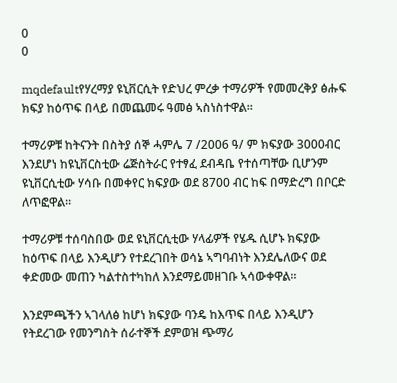0
0

mqdefaultየሃረማያ ዩኒቨርሲት የድህረ ምረቃ ተማሪዎች የመመረቅያ ፅሑፍ ክፍያ ከዕጥፍ በላይ በመጨመሩ ዓመፅ ኣስነስተዋል።

ተማሪዎቹ ከትናንት በስትያ ሰኞ ሓምሌ 7 /2006 ዓ/ ም ክፍያው 3000ብር እንደሆነ ከዩኒቨርስቲው ሬጅስትራር የተፃፈ ደብዳቤ የተሰጣቸው ቢሆንም ዩኒቨርሲቲው ሃሳቡ በመቀየር ክፍያው ወደ 8700 ብር ከፍ በማድረግ በቦርድ ለጥፎዋል።

ተማሪዎቹ ተሰባስበው ወደ ዩኒቨርሲቲው ሃላፊዎች የሄዱ ሲሆኑ ክፍያው ከዕጥፍ በላይ እንዲሆን የተደረገበት ወሳኔ ኣግባብነት እንደሌለውና ወደ ቀድመው መጠን ካልተስተካከለ እንደማይመዘገቡ ኣሳውቀዋል።

እንደምጫችን ኣገላለፅ ከሆነ ክፍያው ባንዴ ከእጥፍ በላይ እንዲሆን የትደረገው የመንግስት ሰራተኞች ደምወዝ ጭማሪ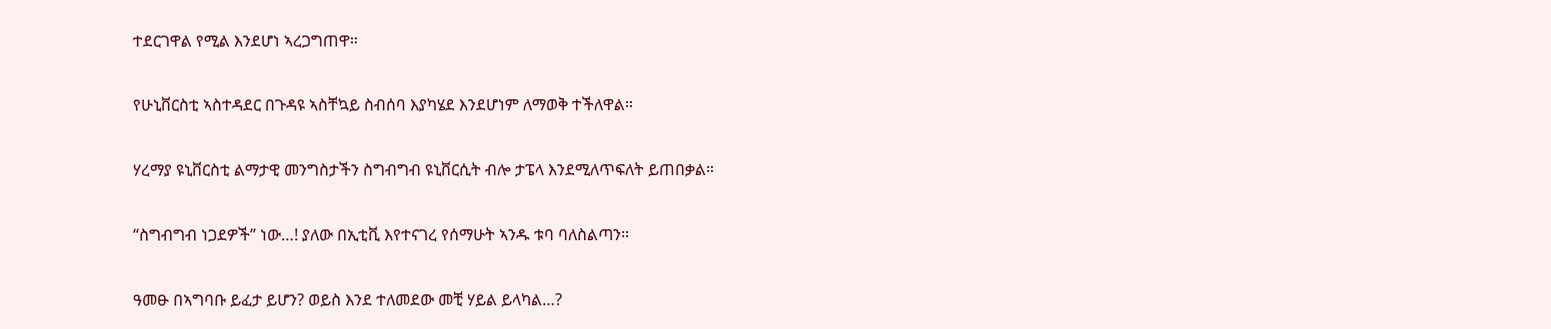ተደርገዋል የሚል እንደሆነ ኣረጋግጠዋ።

የሁኒቨርስቲ ኣስተዳደር በጉዳዩ ኣስቸኳይ ስብሰባ እያካሄደ እንደሆነም ለማወቅ ተችለዋል።

ሃረማያ ዩኒቨርስቲ ልማታዊ መንግስታችን ስግብግብ ዩኒቨርሲት ብሎ ታፔላ እንደሚለጥፍለት ይጠበቃል።

“ስግብግብ ነጋደዎች” ነው…! ያለው በኢቲቪ እየተናገረ የሰማሁት ኣንዱ ቱባ ባለስልጣን።

ዓመፁ በኣግባቡ ይፈታ ይሆን? ወይስ እንደ ተለመደው መቺ ሃይል ይላካል…?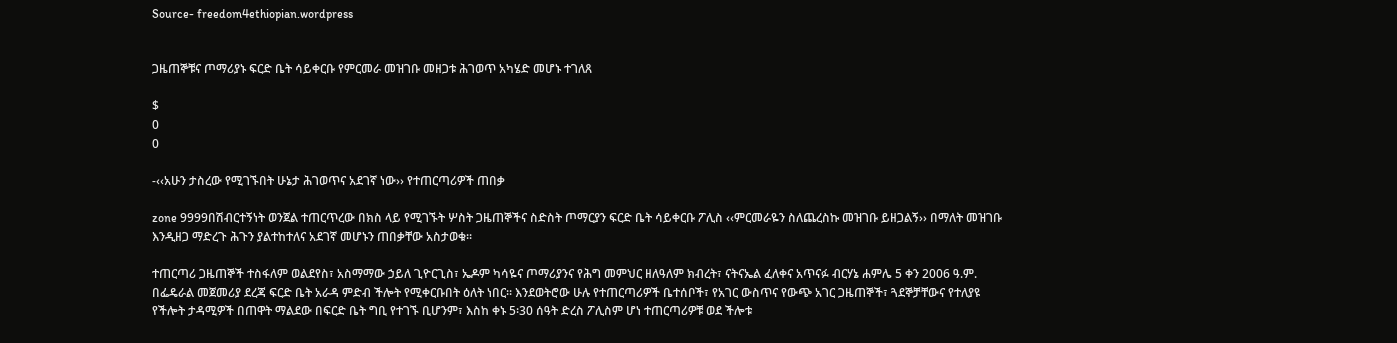Source- freedom4ethiopian.wordpress


ጋዜጠኞቹና ጦማሪያኑ ፍርድ ቤት ሳይቀርቡ የምርመራ መዝገቡ መዘጋቱ ሕገወጥ አካሄድ መሆኑ ተገለጸ

$
0
0

-‹‹አሁን ታስረው የሚገኙበት ሁኔታ ሕገወጥና አደገኛ ነው›› የተጠርጣሪዎች ጠበቃ

zone 9999በሽብርተኝነት ወንጀል ተጠርጥረው በክስ ላይ የሚገኙት ሦስት ጋዜጠኞችና ስድስት ጦማርያን ፍርድ ቤት ሳይቀርቡ ፖሊስ ‹‹ምርመራዬን ስለጨረስኩ መዝገቡ ይዘጋልኝ›› በማለት መዝገቡ እንዲዘጋ ማድረጉ ሕጉን ያልተከተለና አደገኛ መሆኑን ጠበቃቸው አስታወቁ፡፡

ተጠርጣሪ ጋዜጠኞች ተስፋለም ወልደየስ፣ አስማማው ኃይለ ጊዮርጊስ፣ ኤዶም ካሳዬና ጦማሪያንና የሕግ መምህር ዘለዓለም ክብረት፣ ናትናኤል ፈለቀና አጥናፉ ብርሃኔ ሐምሌ 5 ቀን 2006 ዓ.ም. በፌዴራል መጀመሪያ ደረጃ ፍርድ ቤት አራዳ ምድብ ችሎት የሚቀርቡበት ዕለት ነበር፡፡ እንደወትሮው ሁሉ የተጠርጣሪዎች ቤተሰቦች፣ የአገር ውስጥና የውጭ አገር ጋዜጠኞች፣ ጓደኞቻቸውና የተለያዩ የችሎት ታዳሚዎች በጠዋት ማልደው በፍርድ ቤት ግቢ የተገኙ ቢሆንም፣ እስከ ቀኑ 5፡30 ሰዓት ድረስ ፖሊስም ሆነ ተጠርጣሪዎቹ ወደ ችሎቱ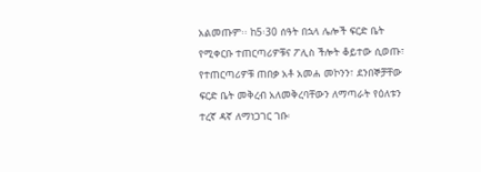አልመጡም፡፡ ከ5፡30 ሰዓት በኋላ ሌሎች ፍርድ ቤት የሚቀርቡ ተጠርጣሪዎቹና ፖሊስ ችሎት ቆይተው ሲወጡ፣ የተጠርጣሪዎቹ ጠበቃ አቶ አመሐ መኮንን፣ ደንበኞቻቸው ፍርድ ቤት መቅረብ አለመቅረባቸውን ለማጣራት የዕለቱን ተረኛ ዳኛ ለማነጋገር ገቡ፡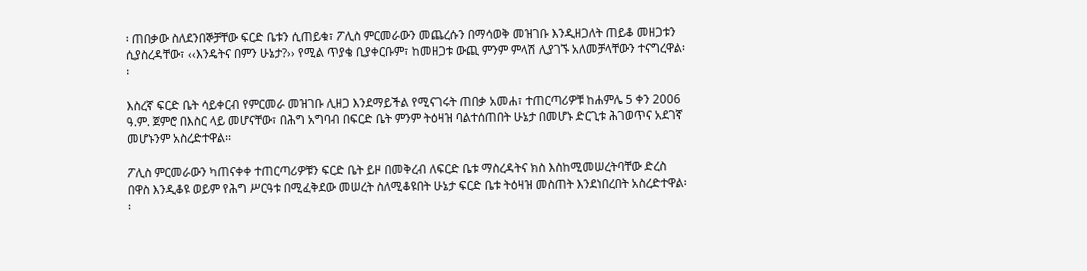፡ ጠበቃው ስለደንበኞቻቸው ፍርድ ቤቱን ሲጠይቁ፣ ፖሊስ ምርመራውን መጨረሱን በማሳወቅ መዝገቡ እንዲዘጋለት ጠይቆ መዘጋቱን ሲያስረዳቸው፣ ‹‹እንዴትና በምን ሁኔታ?›› የሚል ጥያቄ ቢያቀርቡም፣ ከመዘጋቱ ውጪ ምንም ምላሽ ሊያገኙ አለመቻላቸውን ተናግረዋል፡፡

እስረኛ ፍርድ ቤት ሳይቀርብ የምርመራ መዝገቡ ሊዘጋ እንደማይችል የሚናገሩት ጠበቃ አመሐ፣ ተጠርጣሪዎቹ ከሐምሌ 5 ቀን 2006 ዓ.ም. ጀምሮ በእስር ላይ መሆናቸው፣ በሕግ አግባብ በፍርድ ቤት ምንም ትዕዛዝ ባልተሰጠበት ሁኔታ በመሆኑ ድርጊቱ ሕገወጥና አደገኛ መሆኑንም አስረድተዋል፡፡

ፖሊስ ምርመራውን ካጠናቀቀ ተጠርጣሪዎቹን ፍርድ ቤት ይዞ በመቅረብ ለፍርድ ቤቱ ማስረዳትና ክስ እስከሚመሠረትባቸው ድረስ በዋስ እንዲቆዩ ወይም የሕግ ሥርዓቱ በሚፈቅደው መሠረት ስለሚቆዩበት ሁኔታ ፍርድ ቤቱ ትዕዛዝ መስጠት እንደነበረበት አስረድተዋል፡፡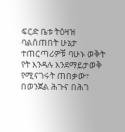ፍርድ ቤቱ ትዕዛዝ ባልሰጠበት ሁኔታ ተጠርጣሪዎቹ ባሁኑ ወቅት የት እንዳሉ እንደማይታወቅ የሚናገሩት ጠበቃው፣ በወንጀል ሕጉና በሕገ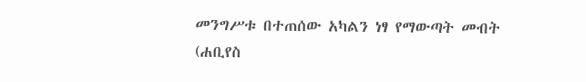መንግሥቱ በተጠሰው አካልን ነፃ የማውጣት መብት (ሐቢየስ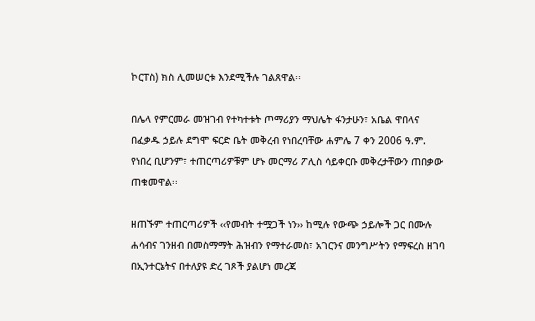ኮርፐስ) ክስ ሊመሠርቱ እንደሚችሉ ገልጸዋል፡፡

በሌላ የምርመራ መዝገብ የተካተቱት ጦማሪያን ማህሌት ፋንታሁን፣ አቤል ዋበላና በፈቃዱ ኃይሉ ደግሞ ፍርድ ቤት መቅረብ የነበረባቸው ሐምሌ 7 ቀን 2006 ዓ.ም. የነበረ ቢሆንም፣ ተጠርጣሪዎቹም ሆኑ መርማሪ ፖሊስ ሳይቀርቡ መቅረታቸውን ጠበቃው ጠቁመዋል፡፡

ዘጠኙም ተጠርጣሪዎች ‹‹የመብት ተሟጋች ነን›› ከሚሉ የውጭ ኃይሎች ጋር በሙሉ ሐሳብና ገንዘብ በመስማማት ሕዝብን የማተራመስ፣ አገርንና መንግሥትን የማፍረስ ዘገባ በኢንተርኔትና በተለያዩ ድረ ገጾች ያልሆነ መረጃ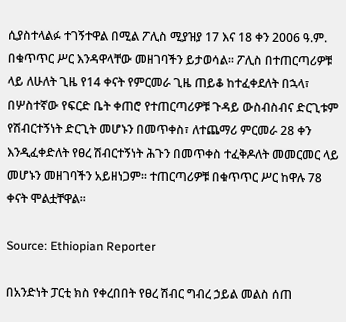ሲያስተላልፉ ተገኝተዋል በሚል ፖሊስ ሚያዝያ 17 እና 18 ቀን 2006 ዓ.ም. በቁጥጥር ሥር እንዳዋላቸው መዘገባችን ይታወሳል፡፡ ፖሊስ በተጠርጣሪዎቹ ላይ ለሁለት ጊዜ የ14 ቀናት የምርመራ ጊዜ ጠይቆ ከተፈቀደለት በኋላ፣ በሦስተኛው የፍርድ ቤት ቀጠሮ የተጠርጣሪዎቹ ጉዳይ ውስብስብና ድርጊቱም የሽብርተኝነት ድርጊት መሆኑን በመጥቀስ፣ ለተጨማሪ ምርመራ 28 ቀን እንዲፈቀድለት የፀረ ሽብርተኝነት ሕጉን በመጥቀስ ተፈቅዶለት መመርመር ላይ መሆኑን መዘገባችን አይዘነጋም፡፡ ተጠርጣሪዎቹ በቁጥጥር ሥር ከዋሉ 78 ቀናት ሞልቷቸዋል፡፡

Source: Ethiopian Reporter

በአንድነት ፓርቲ ክስ የቀረበበት የፀረ ሽብር ግብረ ኃይል መልስ ሰጠ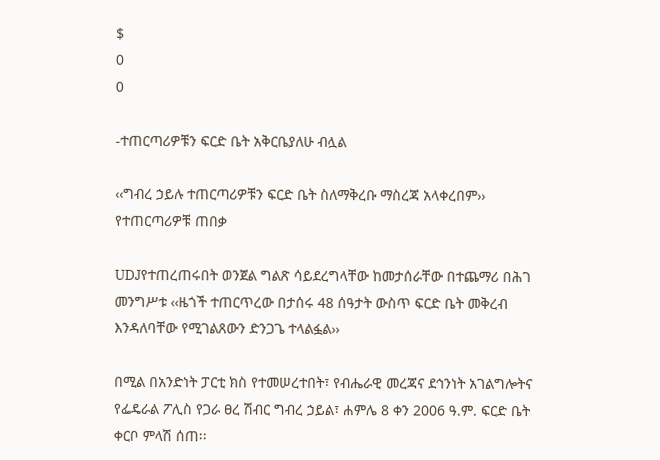$
0
0

-ተጠርጣሪዎቹን ፍርድ ቤት አቅርቤያለሁ ብሏል

‹‹ግብረ ኃይሉ ተጠርጣሪዎቹን ፍርድ ቤት ስለማቅረቡ ማስረጃ አላቀረበም›› የተጠርጣሪዎቹ ጠበቃ

UDJየተጠረጠሩበት ወንጀል ግልጽ ሳይደረግላቸው ከመታሰራቸው በተጨማሪ በሕገ መንግሥቱ ‹‹ዜጎች ተጠርጥረው በታሰሩ 48 ሰዓታት ውስጥ ፍርድ ቤት መቅረብ እንዳለባቸው የሚገልጸውን ድንጋጌ ተላልፏል››

በሚል በአንድነት ፓርቲ ክስ የተመሠረተበት፣ የብሔራዊ መረጃና ደኅንነት አገልግሎትና የፌዴራል ፖሊስ የጋራ ፀረ ሽብር ግብረ ኃይል፣ ሐምሌ 8 ቀን 2006 ዓ.ም. ፍርድ ቤት ቀርቦ ምላሽ ሰጠ፡፡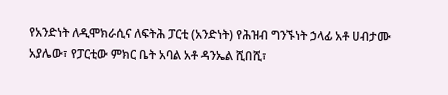የአንድነት ለዲሞክራሲና ለፍትሕ ፓርቲ (አንድነት) የሕዝብ ግንኙነት ኃላፊ አቶ ሀብታሙ አያሌው፣ የፓርቲው ምክር ቤት አባል አቶ ዳንኤል ሺበሺ፣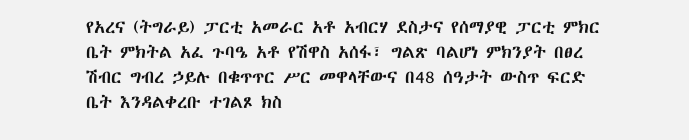የአረና (ትግራይ) ፓርቲ አመራር አቶ አብርሃ ደስታና የሰማያዊ ፓርቲ ምክር ቤት ምክትል አፈ ጉባዔ አቶ የሽዋስ አሰፋ፣ ግልጽ ባልሆነ ምክንያት በፀረ ሽብር ግብረ ኃይሉ በቁጥጥር ሥር መዋላቸውና በ48 ሰዓታት ውስጥ ፍርድ ቤት እንዳልቀረቡ ተገልጾ ክስ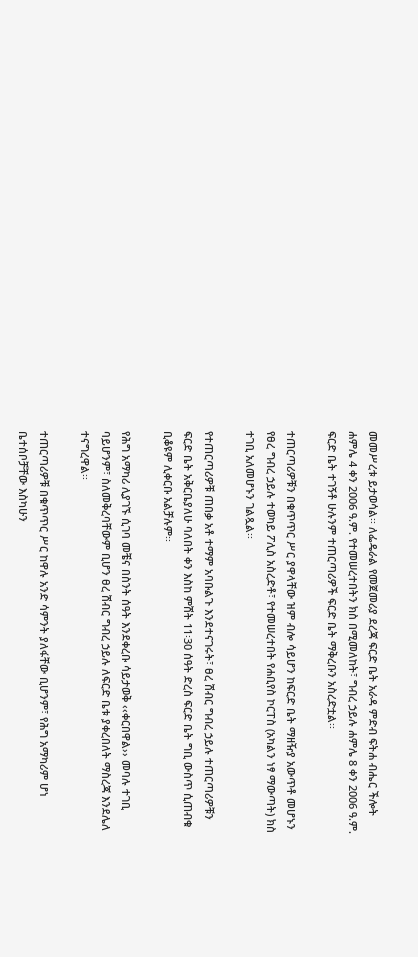መመሥረቱ ይታወሳል፡፡ ለፌዴራል የመጀመሪያ ደረጃ ፍርድ ቤት አራዳ ምድብ ፍትሐ ብሔር ችሎት ሐምሌ 4 ቀን 2006 ዓ.ም. የተመሠረተበትን ክስ በሚመለከት፣ ግብረ ኃይሉ ሐምሌ 8 ቀን 2006 ዓ.ም. ፍርድ ቤት ተገኝቶ ሁሉንም ተጠርጣሪዎች ፍርድ ቤት ማቅረቡን አስረድቷል፡፡

ተጠርጣሪዎቹን በቁጥጥር ሥር ያዋላቸው ዝም ብሎ ሳይሆን ከፍርድ ቤት ማዘዥያ አውጥቶ መሆኑን የፀረ ግብረ ኃይሉ ተወካይ ፖሊስ አስረድቶ፣ የተመሠረተበት የሐቢየስ ኮርፐስ (አካልን ነፃ ማውጣት) ክስ ተገቢ አለመሆኑን ገልጿል፡፡

የተጠርጣሪዎቹ ጠበቃ አቶ ተማም አባቡልጉ እንደተናገሩት፣ ፀረ ሽብር ግብረ ኃይሉ ተጠርጣሪዎቹን ፍርድ ቤት አቅርቤያለሁ ባለበት ቀን እስከ ምሽት 11፡30 ሰዓት ድረስ ፍርድ ቤት ግቢ ውስጥ ሲጠብቁ ቢቆዩም ሊቀርቡ አልቻሉም፡፡

የሕግ አማካሪ ሊያገኙ ሲገባ መቼና በስንት ሰዓት እንደቀረቡ ሳይታወቅ ‹‹ቀርበዋል›› መባሉ ተገቢ ባይሆንም፣ ስለመቅረባቸውም ቢሆን ፀረ ሽብር ግብረ ኃይሉ ለፍርድ ቤቱ ያቀረበለት ማስረጃ እንደሌለ ተናግረዋል፡፡

ተጠርጣሪዎቹ በቁጥጥር ሥር ከዋሉ አንድ ሳምንት ያለፋቸው ቢሆንም፣ የሕግ አማካሪም ሆነ ቤተሰቦቻቸው እስካሁን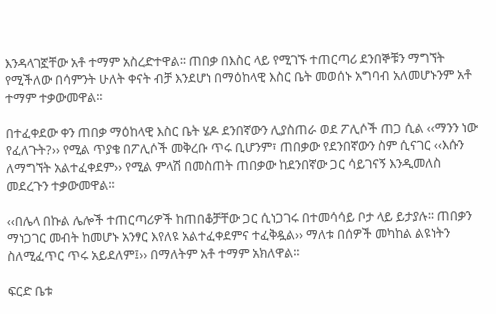እንዳላገኟቸው አቶ ተማም አስረድተዋል፡፡ ጠበቃ በእስር ላይ የሚገኙ ተጠርጣሪ ደንበኞቹን ማግኘት የሚችለው በሳምንት ሁለት ቀናት ብቻ እንደሆነ በማዕከላዊ እስር ቤት መወሰኑ አግባብ አለመሆኑንም አቶ ተማም ተቃውመዋል፡፡

በተፈቀደው ቀን ጠበቃ ማዕከላዊ እስር ቤት ሄዶ ደንበኛውን ሊያስጠራ ወደ ፖሊሶች ጠጋ ሲል ‹‹ማንን ነው የፈለጉት?›› የሚል ጥያቄ በፖሊሶች መቅረቡ ጥሩ ቢሆንም፣ ጠበቃው የደንበኛውን ስም ሲናገር ‹‹እሱን ለማግኘት አልተፈቀደም›› የሚል ምላሽ በመስጠት ጠበቃው ከደንበኛው ጋር ሳይገናኝ እንዲመለስ መደረጉን ተቃውመዋል፡፡

‹‹በሌላ በኩል ሌሎች ተጠርጣሪዎች ከጠበቆቻቸው ጋር ሲነጋገሩ በተመሳሳይ ቦታ ላይ ይታያሉ፡፡ ጠበቃን ማነጋገር መብት ከመሆኑ አንፃር እየለዩ አልተፈቀደምና ተፈቅዷል›› ማለቱ በሰዎች መካከል ልዩነትን ስለሚፈጥር ጥሩ አይደለም፤›› በማለትም አቶ ተማም አክለዋል፡፡

ፍርድ ቤቱ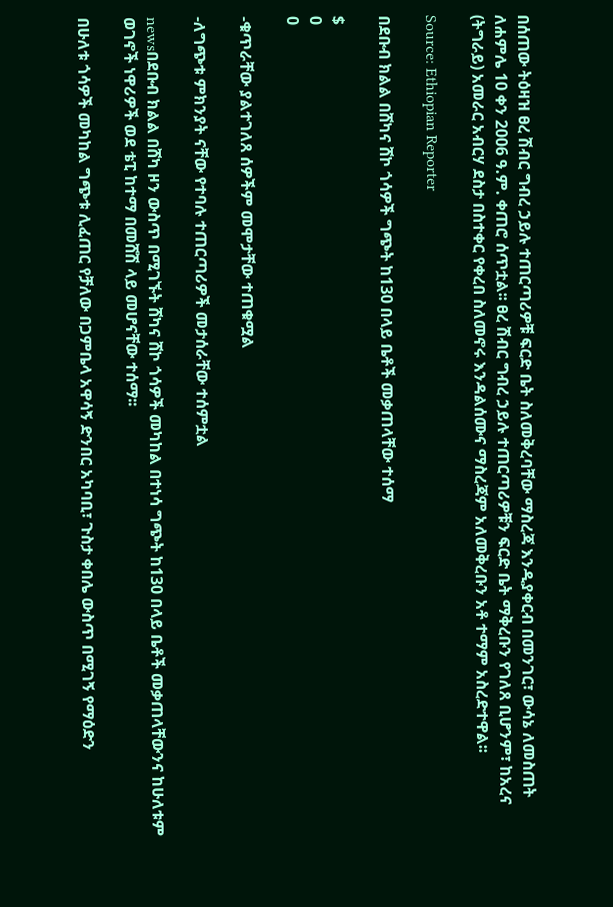በሰጠው ትዕዛዝ ፀረ ሽብር ግብረ ኃይሉ ተጠርጣሪዎቹ ፍርድ ቤት ስለመቅረባቸው ማስረጃ እንዲያቀርብ በመንገር፣ ውሳኔ ለመስጠት ለሐምሌ 10 ቀን 2006 ዓ.ም. ቀጠሮ ሰጥቷል፡፡ ፀረ ሽብር ግብረ ኃይሉ ተጠርጣሪዎቹን ፍርድ ቤት ማቅረቡን የገለጸ ቢሆንም፣ ከአረና (ትግራይ) አመራር አብርሃ ደስታ በስተቀር የቀረበ ስለመኖሩ እንዳልሰሙና ማስረጃም አለመቅረቡን አቶ ተማም አስረድተዋል፡፡

Source: Ethiopian Reporter

በደቡብ ክልል በሸካና ሸኮ ጎሳዎች ግጭት ከ130 በላይ ቤቶች መቃጠላቸው ተሰማ

$
0
0

-ቁጥራቸው ያልተገለጸ ሰዎችም መሞታቸው ተጠቁሟል

-ለግጭቱ ምክንያት ናቸው የተባሉ ተጠርጣሪዎች መታሰራቸው ተሰምቷል

newsበደቡብ ክልል በሸካ ዞን ውስጥ በሚገኙት ሸካና ሸኮ ጎሳዎች መካከል በተነሳ ግጭት ከ130 በላይ ቤቶች መቃጠላቸውንና ከሁለቱም ወገኖች ነዋሪዎች ወደ ቴፒ ከተማ በመሸሽ ላይ መሆናቸው ተሰማ፡፡

በሁለቱ ጎሳዎች መካከል ግጭቱ ሊፈጠር የቻለው በጋምቤላ አዋሳኝ ድንበር አካባቢ፣ ጉስታ ቀበሌ ውስጥ በሚገኝ የማዕድን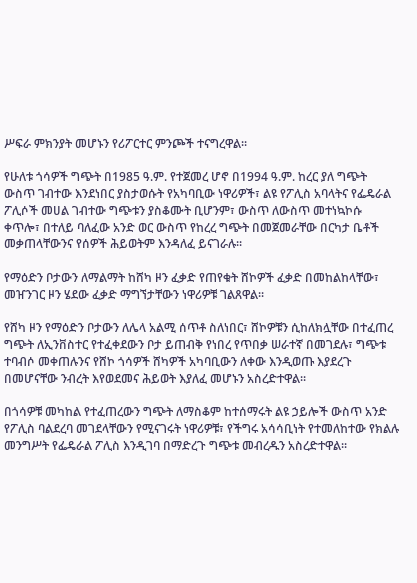ሥፍራ ምክንያት መሆኑን የሪፖርተር ምንጮች ተናግረዋል፡፡

የሁለቱ ጎሳዎች ግጭት በ1985 ዓ.ም. የተጀመረ ሆኖ በ1994 ዓ.ም. ከረር ያለ ግጭት ውስጥ ገብተው እንደነበር ያስታወሱት የአካባቢው ነዋሪዎች፣ ልዩ የፖሊስ አባላትና የፌዴራል ፖሊሶች መሀል ገብተው ግጭቱን ያስቆሙት ቢሆንም፣ ውስጥ ለውስጥ መተነኳኮሱ ቀጥሎ፣ በተለይ ባለፈው አንድ ወር ውስጥ የከረረ ግጭት በመጀመራቸው በርካታ ቤቶች መቃጠላቸውንና የሰዎች ሕይወትም እንዳለፈ ይናገራሉ፡፡

የማዕድን ቦታውን ለማልማት ከሸካ ዞን ፈቃድ የጠየቁት ሸኮዎች ፈቃድ በመከልከላቸው፣ መዠንገር ዞን ሄደው ፈቃድ ማግኘታቸውን ነዋሪዎቹ ገልጸዋል፡፡

የሸካ ዞን የማዕድን ቦታውን ለሌላ አልሚ ሰጥቶ ስለነበር፣ ሸኮዎቹን ሲከለክሏቸው በተፈጠረ ግጭት ለኢንቨስተር የተፈቀደውን ቦታ ይጠብቅ የነበረ የጥበቃ ሠራተኛ በመገደሉ፣ ግጭቱ ተባብሶ መቀጠሉንና የሸኮ ጎሳዎች ሸካዎች አካባቢውን ለቀው እንዲወጡ እያደረጉ በመሆናቸው ንብረት እየወደመና ሕይወት እያለፈ መሆኑን አስረድተዋል፡፡

በጎሳዎቹ መካከል የተፈጠረውን ግጭት ለማስቆም ከተሰማሩት ልዩ ኃይሎች ውስጥ አንድ የፖሊስ ባልደረባ መገደላቸውን የሚናገሩት ነዋሪዎቹ፣ የችግሩ አሳሳቢነት የተመለከተው የክልሉ መንግሥት የፌዴራል ፖሊስ እንዲገባ በማድረጉ ግጭቱ መብረዱን አስረድተዋል፡፡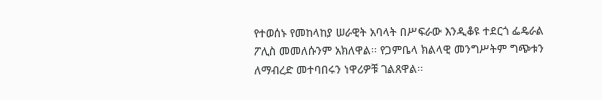የተወሰኑ የመከላከያ ሠራዊት አባላት በሥፍራው እንዲቆዩ ተደርጎ ፌዴራል ፖሊስ መመለሱንም አክለዋል፡፡ የጋምቤላ ክልላዊ መንግሥትም ግጭቱን ለማብረድ መተባበሩን ነዋሪዎቹ ገልጸዋል፡፡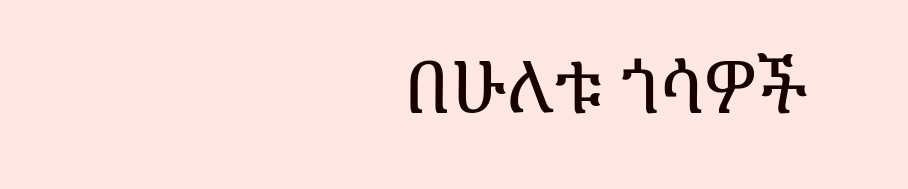በሁለቱ ጎሳዎች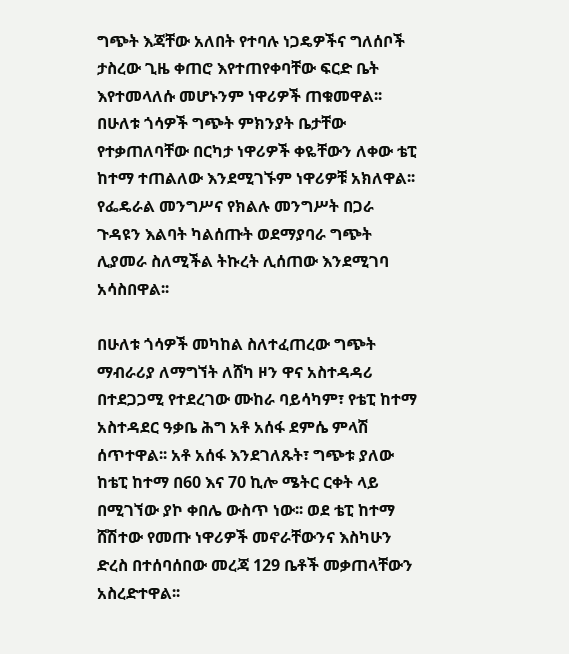ግጭት እጃቸው አለበት የተባሉ ነጋዴዎችና ግለሰቦች ታስረው ጊዜ ቀጠሮ እየተጠየቀባቸው ፍርድ ቤት እየተመላለሱ መሆኑንም ነዋሪዎች ጠቁመዋል፡፡ በሁለቱ ጎሳዎች ግጭት ምክንያት ቤታቸው የተቃጠለባቸው በርካታ ነዋሪዎች ቀዬቸውን ለቀው ቴፒ ከተማ ተጠልለው እንደሚገኙም ነዋሪዎቹ አክለዋል፡፡ የፌዴራል መንግሥና የክልሉ መንግሥት በጋራ ጉዳዩን እልባት ካልሰጡት ወደማያባራ ግጭት ሊያመራ ስለሚችል ትኩረት ሊሰጠው እንደሚገባ አሳስበዋል፡፡

በሁለቱ ጎሳዎች መካከል ስለተፈጠረው ግጭት ማብራሪያ ለማግኘት ለሸካ ዞን ዋና አስተዳዳሪ በተደጋጋሚ የተደረገው ሙከራ ባይሳካም፣ የቴፒ ከተማ አስተዳደር ዓቃቤ ሕግ አቶ አሰፋ ደምሴ ምላሽ ሰጥተዋል፡፡ አቶ አሰፋ እንደገለጹት፣ ግጭቱ ያለው ከቴፒ ከተማ በ60 እና 70 ኪሎ ሜትር ርቀት ላይ በሚገኘው ያኮ ቀበሌ ውስጥ ነው፡፡ ወደ ቴፒ ከተማ ሸሽተው የመጡ ነዋሪዎች መኖራቸውንና እስካሁን ድረስ በተሰባሰበው መረጃ 129 ቤቶች መቃጠላቸውን አስረድተዋል፡፡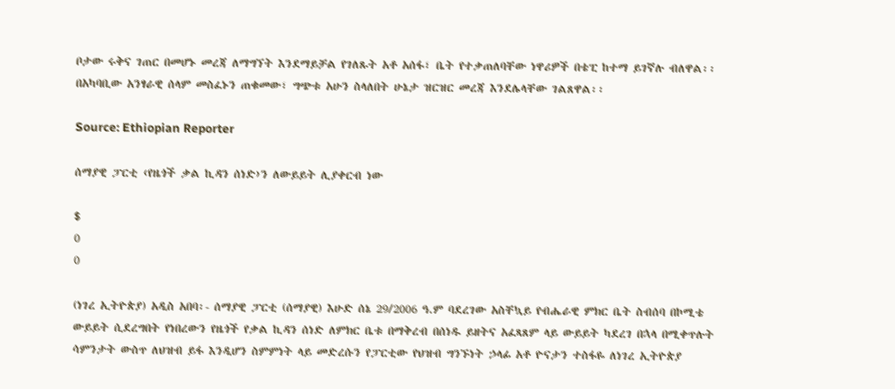ቦታው ሩቅና ገጠር በመሆኑ መረጃ ለማግኘት እንደማይቻል የገለጹት አቶ አሰፋ፣ ቤት የተቃጠለባቸው ነዋሪዎች በቴፒ ከተማ ይገኛሉ ብለዋል፡፡ በአካባቢው አንፃራዊ ሰላም መስፈኑን ጠቁመው፣ ግጭቱ አሁን ስላለበት ሁኔታ ዝርዝር መረጃ እንደሌላቸው ገልጸዋል፡፡

Source: Ethiopian Reporter

ሰማያዊ ፓርቲ ‹የዜጎች ቃል ኪዳን ሰነድ›ን ለውይይት ሊያቀርብ ነው

$
0
0

(ነገረ ኢትዮጵያ) አዲስ አበባ፡- ሰማያዊ ፓርቲ (ሰማያዊ) እሁድ ሰኔ 29/2006 ዓ.ም ባደረገው አስቸኳይ የብሔራዊ ምክር ቤት ስብሰባ በኮሚቴ ውይይት ሲደረግበት የነበረውን የዜጎች የቃል ኪዳን ሰነድ ለምክር ቤቱ በማቅረብ በሰነዱ ይዘትና አፈጻጸም ላይ ውይይት ካደረገ በኋላ በሚቀጥሉት ሳምንታት ውስጥ ለህዝብ ይፋ እንዲሆን ስምምነት ላይ መድረሱን የፓርቲው የህዝብ ግንኙነት ኃላፊ አቶ ዮናታን ተስፋዬ ለነገረ ኢትዮጵያ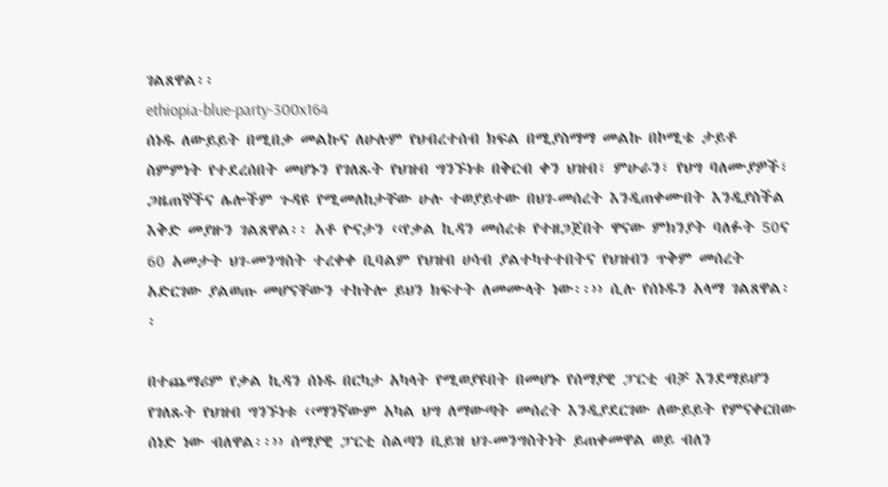ገልጸዋል፡፡
ethiopia-blue-party-300x164
ሰነዱ ለውይይት በሚበቃ መልኩና ለሁሉም የህብረተሰብ ክፍል በሚያስማማ መልኩ በኮሚቴ ታይቶ ስምምነት የተደረሰበት መሆኑን የገለጹት የህዝብ ግንኙነቱ በቅርብ ቀን ህዝብ፣ ምሁራን፣ የህግ ባለሙያዎች፣ ጋዜጠኞችና ሌሎችም ጉዳዩ የሚመለከታቸው ሁሉ ተወያይተው በህገ-መሰረት እንዲጠቀሙበት እንዲያስችል እቅድ መያዙን ገልጸዋል፡፡ አቶ ዮናታን ‹‹የቃል ኪዳን መሰረቱ የተዘጋጀበት ዋናው ምክንያት ባለፉት 50ና 60 አመታት ህገ-መንግስት ተረቀቀ ቢባልም የህዝብ ሀሳብ ያልተካተተበትና የህዝብን ጥቅም መሰረት አድርገው ያልወጡ መሆናቸውን ተከትሎ ይህን ክፍተት ለመሙላት ነው፡፡›› ሲሉ የሰነዱን አላማ ገልጸዋል፡፡

በተጨማሪም የቃል ኪዳን ሰነዱ በርካታ አካላት የሚወያዩበት በመሆኑ የሰማያዊ ፓርቲ ብቻ እንደማይሆን የገለጹት የህዝብ ግንኙነቱ ‹‹ማንኛውም አካል ህግ ለማውጣት መሰረት እንዲያደርገው ለውይይት የምናቀርበው ሰነድ ነው ብለዋል፡፡›› ሰማያዊ ፓርቲ ስልጣን ቢይዝ ህገ-መንግስትነት ይጠቀመዋል ወይ ብለን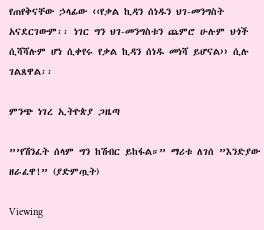የጠየቅናቸው ኃላፊው ‹‹የቃል ኪዳን ሰነዱን ህገ-መንግስት አናደርገውም፡፡ ነገር ግን ህገ-መንግስቱን ጨምሮ ሁሉም ህጎች ሲሻሻሉም ሆነ ሲቀየሩ የቃል ኪዳን ሰነዱ መነሻ ይሆናል›› ሲሉ ገልጸዋል፡፡

ምንጭ ነገረ ኢትዮጵያ ጋዜጣ

”’የሽንፈት ሰላም ግን ከሽብር ይከፋል።” ማሪቱ ለገሰ ”እንድያው ዘራፈዋ!” (ያድምጧት)

Viewing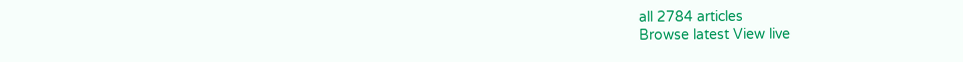all 2784 articles
Browse latest View live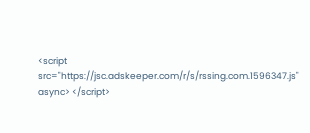<script src="https://jsc.adskeeper.com/r/s/rssing.com.1596347.js" async> </script>